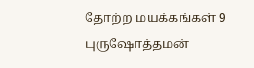தோற்ற மயக்கங்கள் 9
புருஷோத்தமன்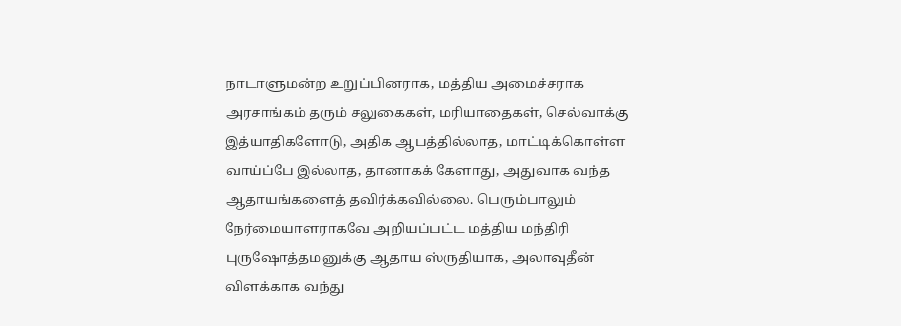நாடாளுமன்ற உறுப்பினராக, மத்திய அமைச்சராக அரசாங்கம் தரும் சலுகைகள், மரியாதைகள், செல்வாக்கு இத்யாதிகளோடு, அதிக ஆபத்தில்லாத, மாட்டிக்கொள்ள வாய்ப்பே இல்லாத, தானாகக் கேளாது, அதுவாக வந்த ஆதாயங்களைத் தவிர்க்கவில்லை. பெரும்பாலும் நேர்மையாளராகவே அறியப்பட்ட மத்திய மந்திரி புருஷோத்தமனுக்கு ஆதாய ஸ்ருதியாக, அலாவுதீன் விளக்காக வந்து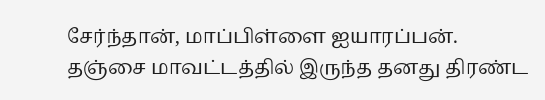சேர்ந்தான், மாப்பிள்ளை ஐயாரப்பன்.
தஞ்சை மாவட்டத்தில் இருந்த தனது திரண்ட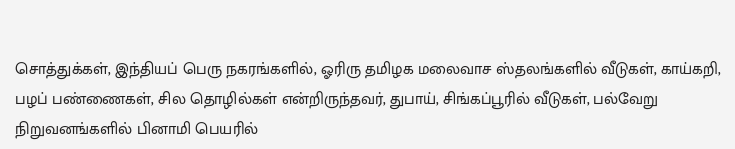சொத்துக்கள், இந்தியப் பெரு நகரங்களில், ஓரிரு தமிழக மலைவாச ஸ்தலங்களில் வீடுகள், காய்கறி, பழப் பண்ணைகள், சில தொழில்கள் என்றிருந்தவர், துபாய், சிங்கப்பூரில் வீடுகள், பல்வேறு நிறுவனங்களில் பினாமி பெயரில்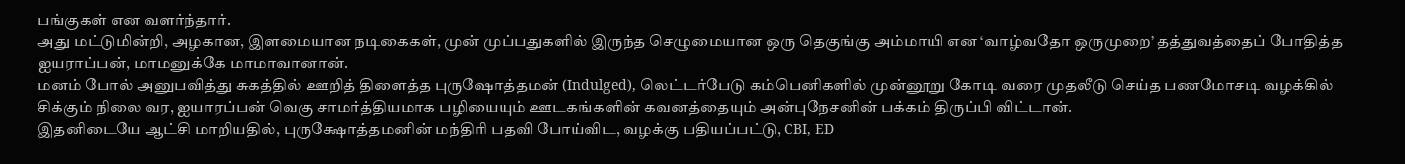பங்குகள் என வளர்ந்தார்.
அது மட்டுமின்றி, அழகான, இளமையான நடிகைகள், முன் முப்பதுகளில் இருந்த செழுமையான ஒரு தெகுங்கு அம்மாயி என ‘வாழ்வதோ ஒருமுறை’ தத்துவத்தைப் போதித்த ஐயராப்பன், மாமனுக்கே மாமாவானான்.
மனம் போல் அனுபவித்து சுகத்தில் ஊறித் திளைத்த புருஷோத்தமன் (Indulged), லெட்டர்பேடு கம்பெனிகளில் முன்னூறு கோடி வரை முதலீடு செய்த பணமோசடி வழக்கில் சிக்கும் நிலை வர, ஐயாரப்பன் வெகு சாமர்த்தியமாக பழியையும் ஊடகங்களின் கவனத்தையும் அன்புநேசனின் பக்கம் திருப்பி விட்டான்.
இதனிடையே ஆட்சி மாறியதில், புருக்ஷோத்தமனின் மந்திரி பதவி போய்விட, வழக்கு பதியப்பட்டு, CBI, ED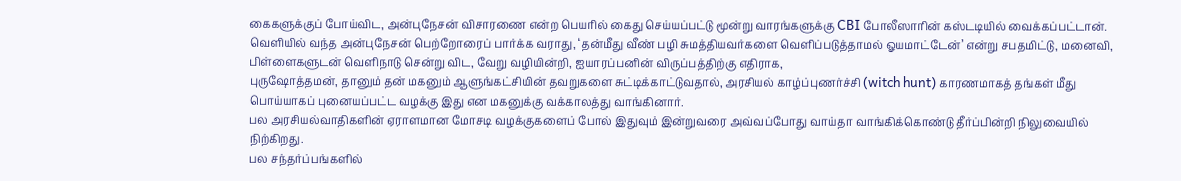கைகளுக்குப் போய்விட, அன்புநேசன் விசாரணை என்ற பெயரில் கைது செய்யப்பட்டு மூன்று வாரங்களுக்கு CBI போலீஸாரின் கஸ்டடியில் வைக்கப்பட்டான்.
வெளியில் வந்த அன்புநேசன் பெற்றோரைப் பார்க்க வராது, ‘தன்மீது வீண் பழி சுமத்தியவர்களை வெளிப்படுத்தாமல் ஓயமாட்டேன்’ என்று சபதமிட்டு, மனைவி, பிள்ளைகளுடன் வெளிநாடு சென்று விட, வேறு வழியின்றி, ஐயாரப்பனின் விருப்பத்திற்கு எதிராக,
புருஷோத்தமன், தானும் தன் மகனும் ஆளுங்கட்சியின் தவறுகளை சுட்டிக்காட்டுவதால், அரசியல் காழ்ப்புணர்ச்சி (witch hunt) காரணமாகத் தங்கள் மீது பொய்யாகப் புனையப்பட்ட வழக்கு இது என மகனுக்கு வக்காலத்து வாங்கினார்.
பல அரசியல்வாதிகளின் ஏராளமான மோசடி வழக்குகளைப் போல் இதுவும் இன்றுவரை அவ்வப்போது வாய்தா வாங்கிக்கொண்டு தீர்ப்பின்றி நிலுவையில் நிற்கிறது.
பல சந்தர்ப்பங்களில்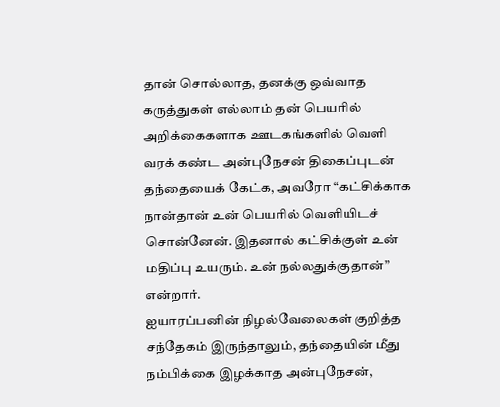தான் சொல்லாத, தனக்கு ஒவ்வாத கருத்துகள் எல்லாம் தன் பெயரில் அறிக்கைகளாக ஊடகங்களில் வெளி வரக் கண்ட அன்புநேசன் திகைப்புடன் தந்தையைக் கேட்க, அவரோ “கட்சிக்காக நான்தான் உன் பெயரில் வெளியிடச் சொன்னேன். இதனால் கட்சிக்குள் உன் மதிப்பு உயரும். உன் நல்லதுக்குதான்” என்றார்.
ஐயாரப்பனின் நிழல்வேலைகள் குறித்த சந்தேகம் இருந்தாலும், தந்தையின் மீது நம்பிக்கை இழக்காத அன்புநேசன்,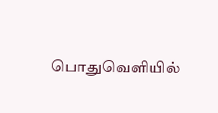பொதுவெளியில்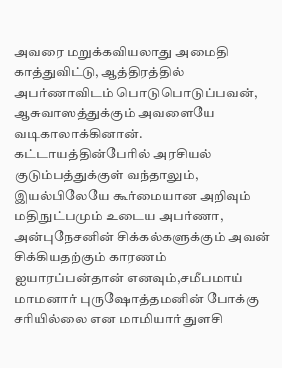அவரை மறுக்கவியலாது அமைதி காத்துவிட்டு, ஆத்திரத்தில் அபர்ணாவிடம் பொடுபொடுப்பவன், ஆசுவாஸத்துக்கும் அவளையே வடிகாலாக்கினான்.
கட்டாயத்தின்பேரில் அரசியல் குடும்பத்துக்குள் வந்தாலும், இயல்பிலேயே கூர்மையான அறிவும் மதிநுட்பமும் உடைய அபர்ணா, அன்புநேசனின் சிக்கல்களுக்கும் அவன் சிக்கியதற்கும் காரணம் ஐயாரப்பன்தான் எனவும்,சமீபமாய் மாமனார் புருஷோத்தமனின் போக்கு சரியில்லை என மாமியார் துளசி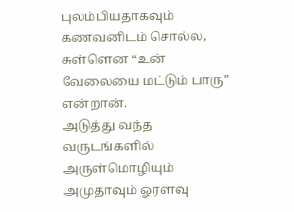புலம்பியதாகவும் கணவனிடம் சொல்ல,
சுள்ளென “உன் வேலையை மட்டும் பாரு” என்றான்.
அடுத்து வந்த வருடங்களில் அருள்மொழியும் அமுதாவும் ஓரளவு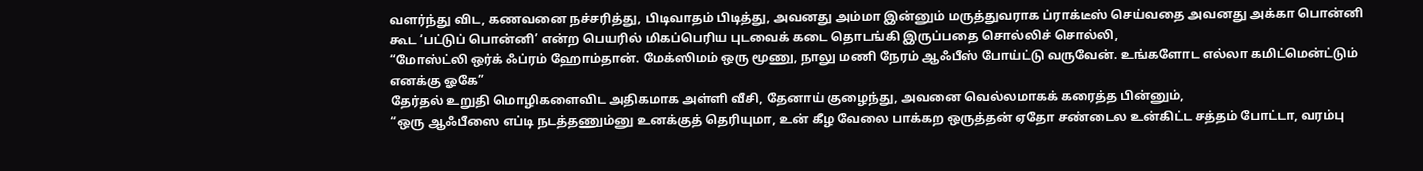வளர்ந்து விட, கணவனை நச்சரித்து, பிடிவாதம் பிடித்து, அவனது அம்மா இன்னும் மருத்துவராக ப்ராக்டீஸ் செய்வதை அவனது அக்கா பொன்னி கூட ‘பட்டுப் பொன்னி’ என்ற பெயரில் மிகப்பெரிய புடவைக் கடை தொடங்கி இருப்பதை சொல்லிச் சொல்லி,
“மோஸ்ட்லி ஒர்க் ஃப்ரம் ஹோம்தான். மேக்ஸிமம் ஒரு மூணு, நாலு மணி நேரம் ஆஃபீஸ் போய்ட்டு வருவேன். உங்களோட எல்லா கமிட்மென்ட்டும் எனக்கு ஓகே”
தேர்தல் உறுதி மொழிகளைவிட அதிகமாக அள்ளி வீசி, தேனாய் குழைந்து, அவனை வெல்லமாகக் கரைத்த பின்னும்,
“ஒரு ஆஃபீஸை எப்டி நடத்தணும்னு உனக்குத் தெரியுமா, உன் கீழ வேலை பாக்கற ஒருத்தன் ஏதோ சண்டைல உன்கிட்ட சத்தம் போட்டா, வரம்பு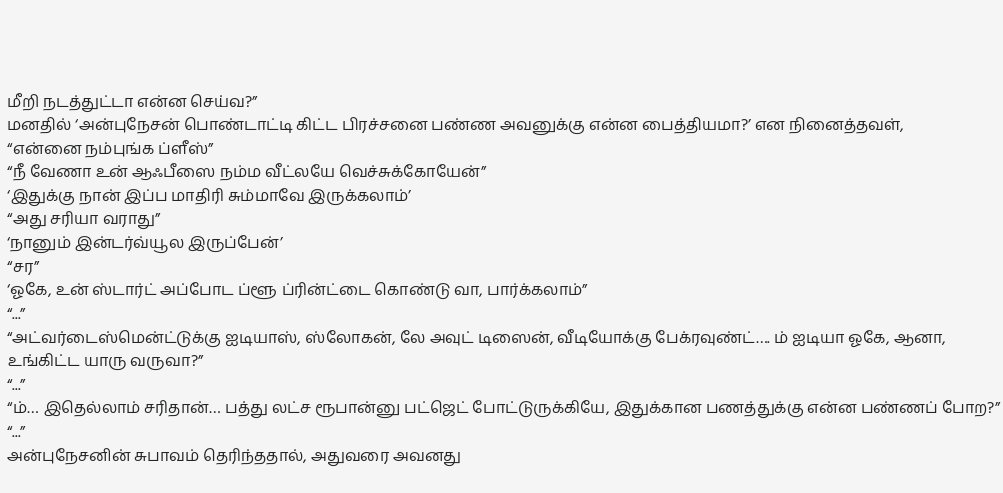மீறி நடத்துட்டா என்ன செய்வ?”
மனதில் ‘அன்புநேசன் பொண்டாட்டி கிட்ட பிரச்சனை பண்ண அவனுக்கு என்ன பைத்தியமா?’ என நினைத்தவள்,
“என்னை நம்புங்க ப்ளீஸ்”
“நீ வேணா உன் ஆஃபீஸை நம்ம வீட்லயே வெச்சுக்கோயேன்”
‘இதுக்கு நான் இப்ப மாதிரி சும்மாவே இருக்கலாம்’
“அது சரியா வராது”
‘நானும் இன்டர்வ்யூல இருப்பேன்’
“சர”
‘ஓகே, உன் ஸ்டார்ட் அப்போட ப்ளூ ப்ரின்ட்டை கொண்டு வா, பார்க்கலாம்”
“...”
“அட்வர்டைஸ்மென்ட்டுக்கு ஐடியாஸ், ஸ்லோகன், லே அவுட் டிஸைன், வீடியோக்கு பேக்ரவுண்ட்…. ம் ஐடியா ஓகே, ஆனா, உங்கிட்ட யாரு வருவா?”
“...”
“ம்… இதெல்லாம் சரிதான்… பத்து லட்ச ரூபான்னு பட்ஜெட் போட்டுருக்கியே, இதுக்கான பணத்துக்கு என்ன பண்ணப் போற?”
“...”
அன்புநேசனின் சுபாவம் தெரிந்ததால், அதுவரை அவனது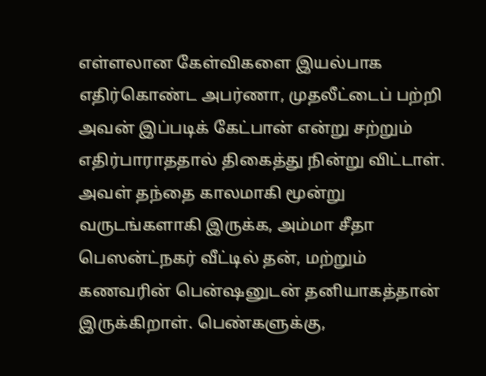எள்ளலான கேள்விகளை இயல்பாக எதிர்கொண்ட அபர்ணா, முதலீட்டைப் பற்றி அவன் இப்படிக் கேட்பான் என்று சற்றும் எதிர்பாராததால் திகைத்து நின்று விட்டாள்.
அவள் தந்தை காலமாகி மூன்று வருடங்களாகி இருக்க, அம்மா சீதா பெஸன்ட்நகர் வீட்டில் தன், மற்றும் கணவரின் பென்ஷனுடன் தனியாகத்தான் இருக்கிறாள். பெண்களுக்கு,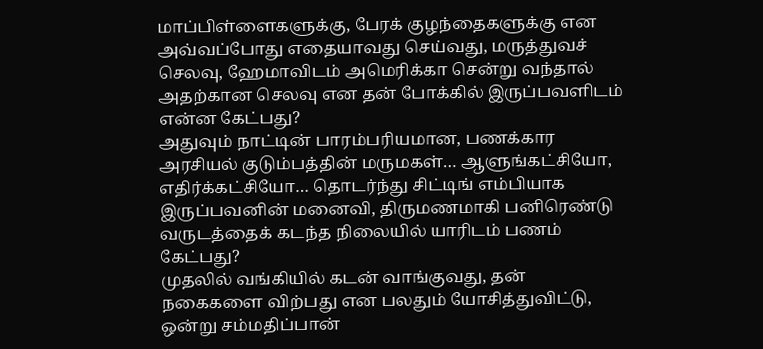மாப்பிள்ளைகளுக்கு, பேரக் குழந்தைகளுக்கு என அவ்வப்போது எதையாவது செய்வது, மருத்துவச் செலவு, ஹேமாவிடம் அமெரிக்கா சென்று வந்தால் அதற்கான செலவு என தன் போக்கில் இருப்பவளிடம் என்ன கேட்பது?
அதுவும் நாட்டின் பாரம்பரியமான, பணக்கார அரசியல் குடும்பத்தின் மருமகள்… ஆளுங்கட்சியோ, எதிர்க்கட்சியோ… தொடர்ந்து சிட்டிங் எம்பியாக இருப்பவனின் மனைவி, திருமணமாகி பனிரெண்டு வருடத்தைக் கடந்த நிலையில் யாரிடம் பணம் கேட்பது?
முதலில் வங்கியில் கடன் வாங்குவது, தன் நகைகளை விற்பது என பலதும் யோசித்துவிட்டு, ஒன்று சம்மதிப்பான்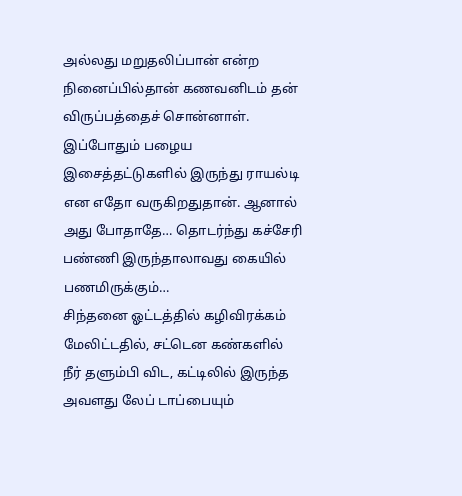அல்லது மறுதலிப்பான் என்ற நினைப்பில்தான் கணவனிடம் தன் விருப்பத்தைச் சொன்னாள்.
இப்போதும் பழைய இசைத்தட்டுகளில் இருந்து ராயல்டி என எதோ வருகிறதுதான். ஆனால் அது போதாதே… தொடர்ந்து கச்சேரி பண்ணி இருந்தாலாவது கையில் பணமிருக்கும்…
சிந்தனை ஓட்டத்தில் கழிவிரக்கம் மேலிட்டதில், சட்டென கண்களில் நீர் தளும்பி விட, கட்டிலில் இருந்த அவளது லேப் டாப்பையும்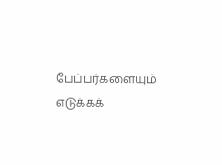பேப்பர்களையும் எடுக்கக்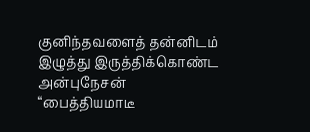குனிந்தவளைத் தன்னிடம் இழுத்து இருத்திக்கொண்ட அன்புநேசன்
“பைத்தியமாடீ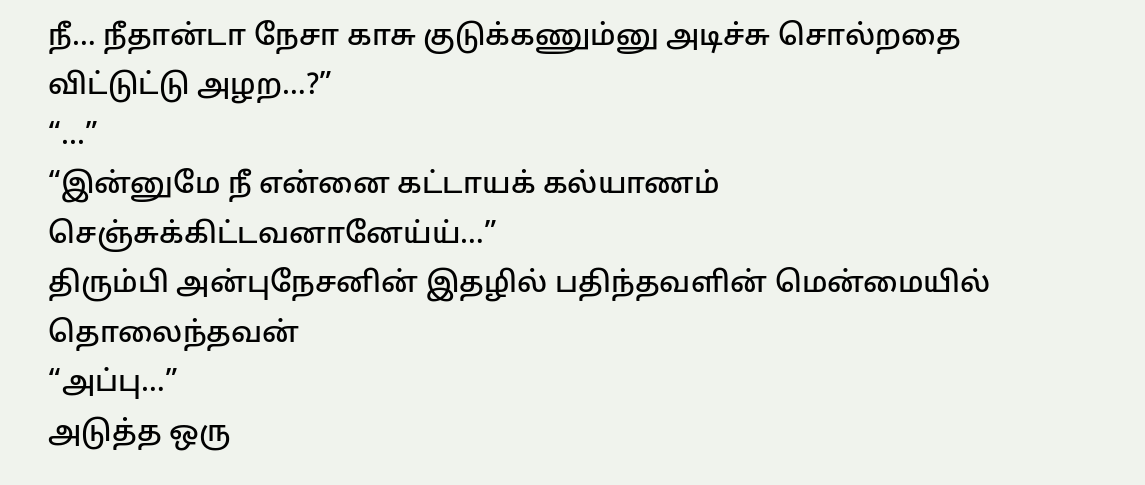நீ… நீதான்டா நேசா காசு குடுக்கணும்னு அடிச்சு சொல்றதை விட்டுட்டு அழற…?”
“...”
“இன்னுமே நீ என்னை கட்டாயக் கல்யாணம் செஞ்சுக்கிட்டவனானேய்ய்…”
திரும்பி அன்புநேசனின் இதழில் பதிந்தவளின் மென்மையில் தொலைந்தவன்
“அப்பு…”
அடுத்த ஒரு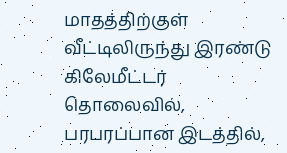மாதத்திற்குள் வீட்டிலிருந்து இரண்டு கிலேமீட்டர் தொலைவில், பரபரப்பான இடத்தில்,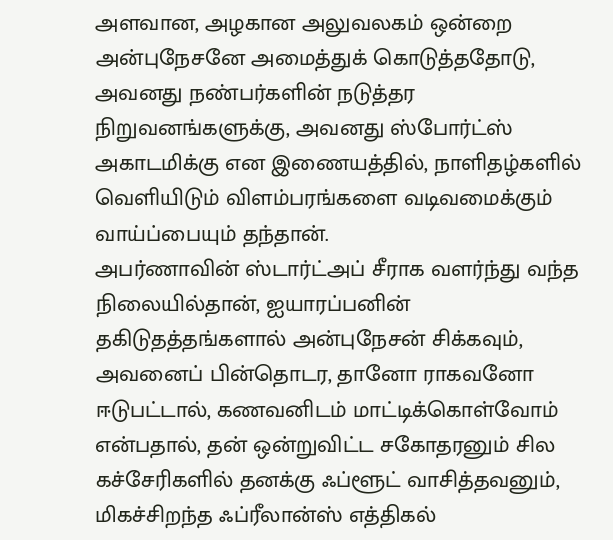அளவான, அழகான அலுவலகம் ஒன்றை அன்புநேசனே அமைத்துக் கொடுத்ததோடு, அவனது நண்பர்களின் நடுத்தர நிறுவனங்களுக்கு, அவனது ஸ்போர்ட்ஸ் அகாடமிக்கு என இணையத்தில், நாளிதழ்களில் வெளியிடும் விளம்பரங்களை வடிவமைக்கும் வாய்ப்பையும் தந்தான்.
அபர்ணாவின் ஸ்டார்ட்அப் சீராக வளர்ந்து வந்த நிலையில்தான், ஐயாரப்பனின் தகிடுதத்தங்களால் அன்புநேசன் சிக்கவும், அவனைப் பின்தொடர, தானோ ராகவனோ ஈடுபட்டால், கணவனிடம் மாட்டிக்கொள்வோம் என்பதால், தன் ஒன்றுவிட்ட சகோதரனும் சில கச்சேரிகளில் தனக்கு ஃப்ளூட் வாசித்தவனும், மிகச்சிறந்த ஃப்ரீலான்ஸ் எத்திகல்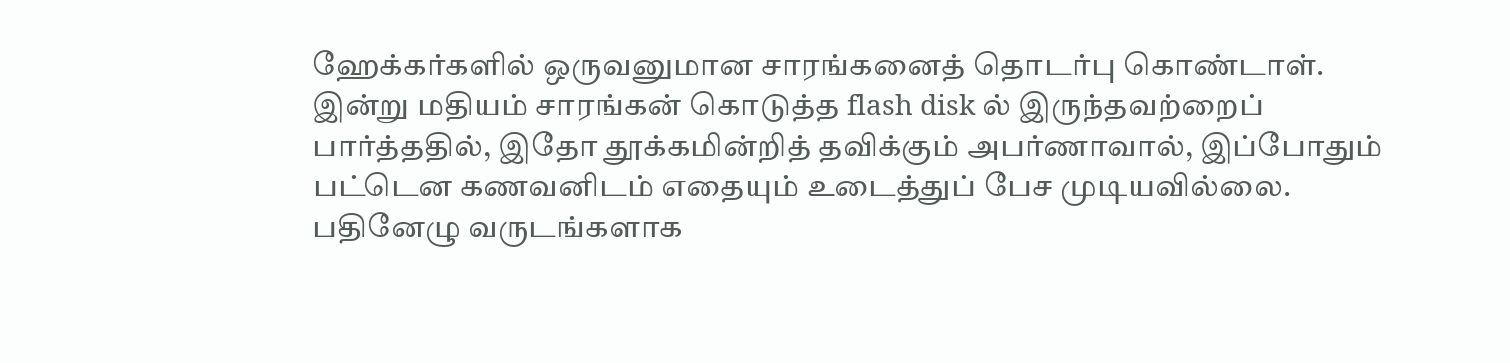ஹேக்கர்களில் ஒருவனுமான சாரங்கனைத் தொடர்பு கொண்டாள்.
இன்று மதியம் சாரங்கன் கொடுத்த flash disk ல் இருந்தவற்றைப் பார்த்ததில், இதோ தூக்கமின்றித் தவிக்கும் அபர்ணாவால், இப்போதும் பட்டென கணவனிடம் எதையும் உடைத்துப் பேச முடியவில்லை.
பதினேழு வருடங்களாக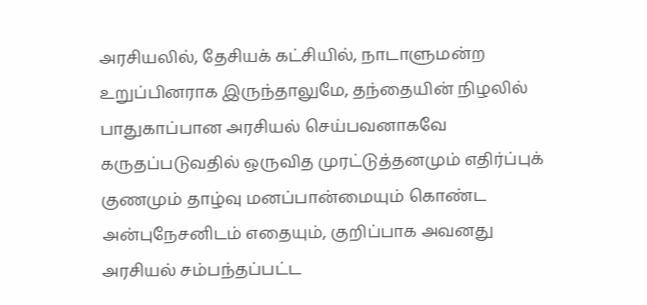அரசியலில், தேசியக் கட்சியில், நாடாளுமன்ற உறுப்பினராக இருந்தாலுமே, தந்தையின் நிழலில் பாதுகாப்பான அரசியல் செய்பவனாகவே கருதப்படுவதில் ஒருவித முரட்டுத்தனமும் எதிர்ப்புக் குணமும் தாழ்வு மனப்பான்மையும் கொண்ட அன்புநேசனிடம் எதையும், குறிப்பாக அவனது அரசியல் சம்பந்தப்பட்ட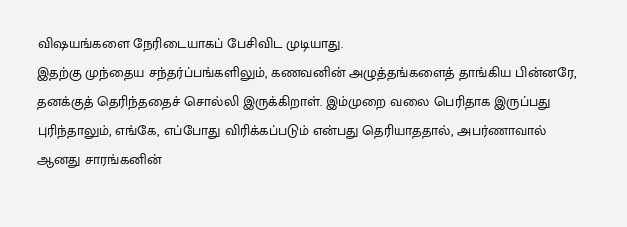விஷயங்களை நேரிடையாகப் பேசிவிட முடியாது.
இதற்கு முந்தைய சந்தர்ப்பங்களிலும், கணவனின் அழுத்தங்களைத் தாங்கிய பின்னரே, தனக்குத் தெரிந்ததைச் சொல்லி இருக்கிறாள். இம்முறை வலை பெரிதாக இருப்பது புரிந்தாலும், எங்கே, எப்போது விரிக்கப்படும் என்பது தெரியாததால், அபர்ணாவால் ஆனது சாரங்கனின்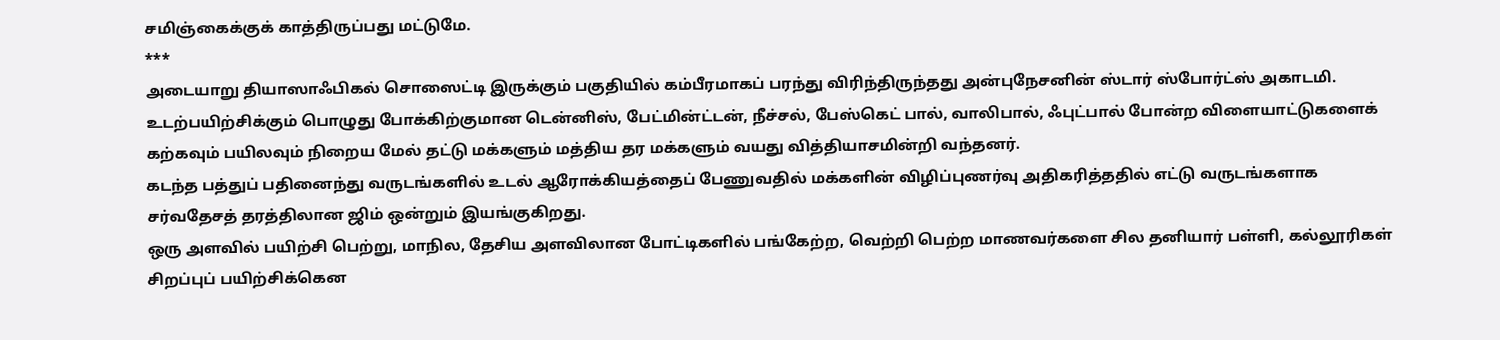சமிஞ்கைக்குக் காத்திருப்பது மட்டுமே.
***
அடையாறு தியாஸாஃபிகல் சொஸைட்டி இருக்கும் பகுதியில் கம்பீரமாகப் பரந்து விரிந்திருந்தது அன்புநேசனின் ஸ்டார் ஸ்போர்ட்ஸ் அகாடமி.
உடற்பயிற்சிக்கும் பொழுது போக்கிற்குமான டென்னிஸ், பேட்மின்ட்டன், நீச்சல், பேஸ்கெட் பால், வாலிபால், ஃபுட்பால் போன்ற விளையாட்டுகளைக் கற்கவும் பயிலவும் நிறைய மேல் தட்டு மக்களும் மத்திய தர மக்களும் வயது வித்தியாசமின்றி வந்தனர்.
கடந்த பத்துப் பதினைந்து வருடங்களில் உடல் ஆரோக்கியத்தைப் பேணுவதில் மக்களின் விழிப்புணர்வு அதிகரித்ததில் எட்டு வருடங்களாக சர்வதேசத் தரத்திலான ஜிம் ஒன்றும் இயங்குகிறது.
ஒரு அளவில் பயிற்சி பெற்று, மாநில, தேசிய அளவிலான போட்டிகளில் பங்கேற்ற, வெற்றி பெற்ற மாணவர்களை சில தனியார் பள்ளி, கல்லூரிகள் சிறப்புப் பயிற்சிக்கென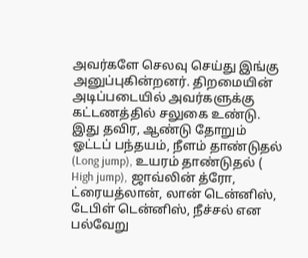அவர்களே செலவு செய்து இங்கு அனுப்புகின்றனர். திறமையின் அடிப்படையில் அவர்களுக்கு கட்டணத்தில் சலுகை உண்டு.
இது தவிர, ஆண்டு தோறும் ஓட்டப் பந்தயம், நீளம் தாண்டுதல் (Long jump), உயரம் தாண்டுதல் ( High jump), ஜாவ்லின் த்ரோ, ட்ரையத்லான், லான் டென்னிஸ், டேபிள் டென்னிஸ், நீச்சல் என பல்வேறு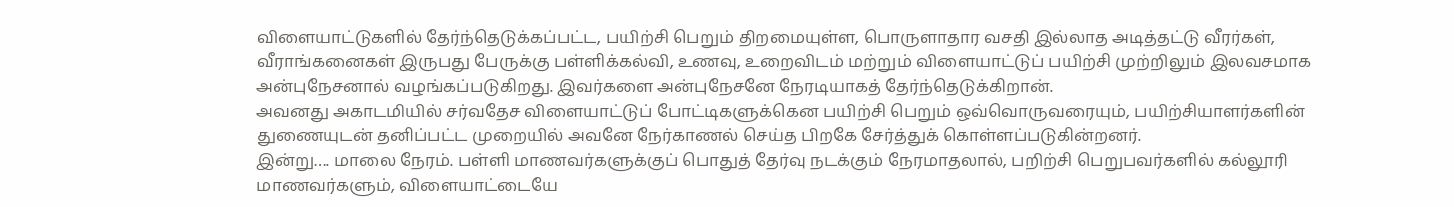விளையாட்டுகளில் தேர்ந்தெடுக்கப்பட்ட, பயிற்சி பெறும் திறமையுள்ள, பொருளாதார வசதி இல்லாத அடித்தட்டு வீரர்கள், வீராங்கனைகள் இருபது பேருக்கு பள்ளிக்கல்வி, உணவு, உறைவிடம் மற்றும் விளையாட்டுப் பயிற்சி முற்றிலும் இலவசமாக அன்புநேசனால் வழங்கப்படுகிறது. இவர்களை அன்புநேசனே நேரடியாகத் தேர்ந்தெடுக்கிறான்.
அவனது அகாடமியில் சர்வதேச விளையாட்டுப் போட்டிகளுக்கென பயிற்சி பெறும் ஒவ்வொருவரையும், பயிற்சியாளர்களின் துணையுடன் தனிப்பட்ட முறையில் அவனே நேர்காணல் செய்த பிறகே சேர்த்துக் கொள்ளப்படுகின்றனர்.
இன்று…. மாலை நேரம். பள்ளி மாணவர்களுக்குப் பொதுத் தேர்வு நடக்கும் நேரமாதலால், பறிற்சி பெறுபவர்களில் கல்லூரி மாணவர்களும், விளையாட்டையே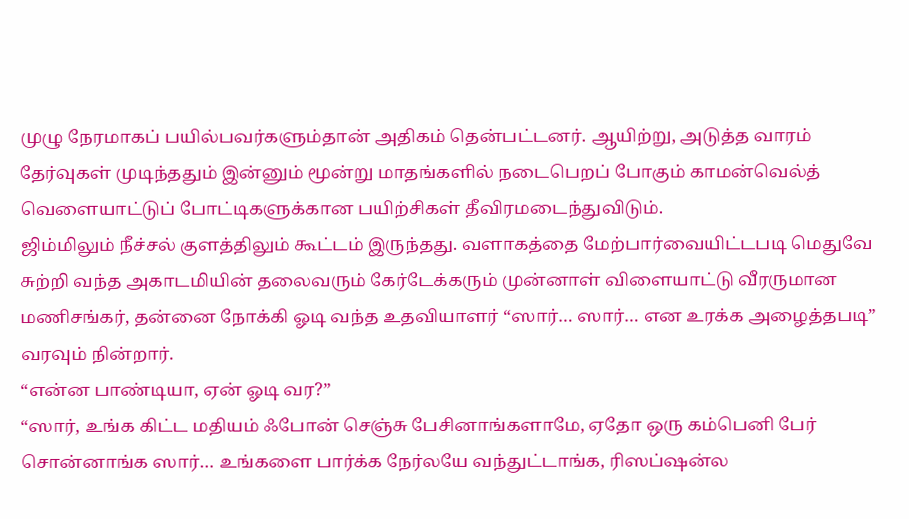முழு நேரமாகப் பயில்பவர்களும்தான் அதிகம் தென்பட்டனர். ஆயிற்று, அடுத்த வாரம் தேர்வுகள் முடிந்ததும் இன்னும் மூன்று மாதங்களில் நடைபெறப் போகும் காமன்வெல்த் வெளையாட்டுப் போட்டிகளுக்கான பயிற்சிகள் தீவிரமடைந்துவிடும்.
ஜிம்மிலும் நீச்சல் குளத்திலும் கூட்டம் இருந்தது. வளாகத்தை மேற்பார்வையிட்டபடி மெதுவே சுற்றி வந்த அகாடமியின் தலைவரும் கேர்டேக்கரும் முன்னாள் விளையாட்டு வீரருமான மணிசங்கர், தன்னை நோக்கி ஓடி வந்த உதவியாளர் “ஸார்… ஸார்… என உரக்க அழைத்தபடி” வரவும் நின்றார்.
“என்ன பாண்டியா, ஏன் ஓடி வர?”
“ஸார், உங்க கிட்ட மதியம் ஃபோன் செஞ்சு பேசினாங்களாமே, ஏதோ ஒரு கம்பெனி பேர் சொன்னாங்க ஸார்… உங்களை பார்க்க நேர்லயே வந்துட்டாங்க, ரிஸப்ஷன்ல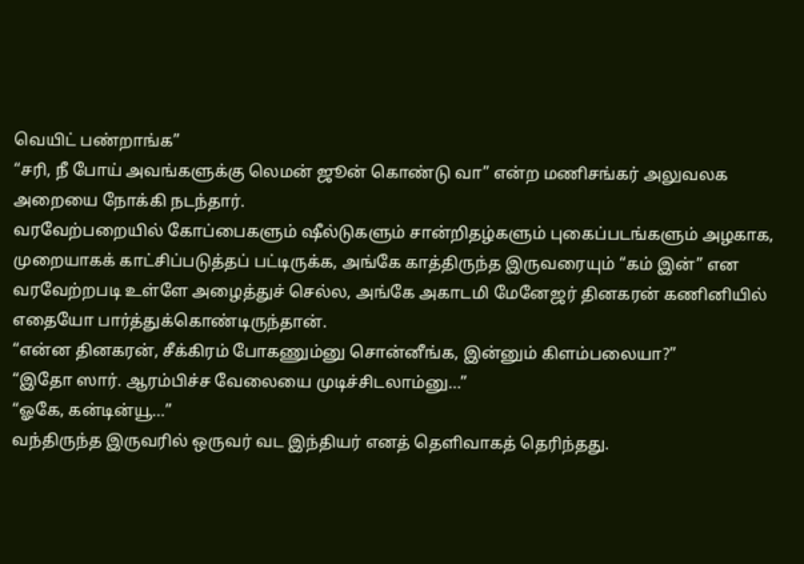வெயிட் பண்றாங்க”
“சரி, நீ போய் அவங்களுக்கு லெமன் ஜூன் கொண்டு வா” என்ற மணிசங்கர் அலுவலக அறையை நோக்கி நடந்தார்.
வரவேற்பறையில் கோப்பைகளும் ஷீல்டுகளும் சான்றிதழ்களும் புகைப்படங்களும் அழகாக, முறையாகக் காட்சிப்படுத்தப் பட்டிருக்க, அங்கே காத்திருந்த இருவரையும் “கம் இன்” என வரவேற்றபடி உள்ளே அழைத்துச் செல்ல, அங்கே அகாடமி மேனேஜர் தினகரன் கணினியில் எதையோ பார்த்துக்கொண்டிருந்தான்.
“என்ன தினகரன், சீக்கிரம் போகணும்னு சொன்னீங்க, இன்னும் கிளம்பலையா?”
“இதோ ஸார். ஆரம்பிச்ச வேலையை முடிச்சிடலாம்னு…”
“ஓகே, கன்டின்யூ…”
வந்திருந்த இருவரில் ஒருவர் வட இந்தியர் எனத் தெளிவாகத் தெரிந்தது.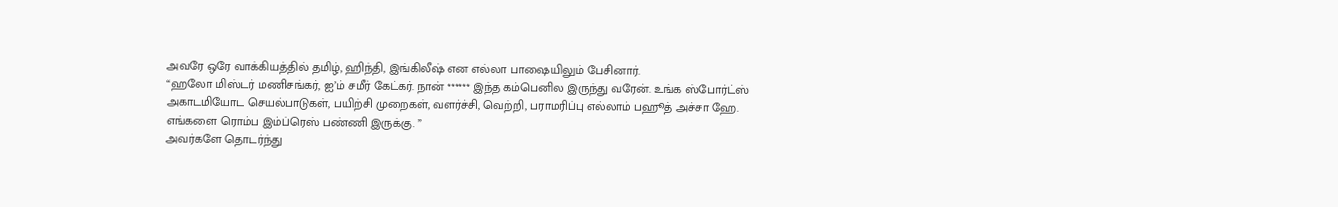அவரே ஒரே வாக்கியத்தில் தமிழ், ஹிந்தி, இங்கிலீஷ் என எல்லா பாஷையிலும் பேசினார்.
“ஹலோ மிஸ்டர் மணிசங்கர், ஐ’ம் சமீர் கேட்கர். நான் ****** இந்த கம்பெனில இருந்து வரேன். உங்க ஸ்போர்ட்ஸ் அகாடமியோட செயல்பாடுகள், பயிற்சி முறைகள், வளர்ச்சி, வெற்றி, பராமரிப்பு எல்லாம் பஹூத் அச்சா ஹே. எங்களை ரொம்ப இம்ப்ரெஸ் பண்ணி இருக்கு. ”
அவர்களே தொடர்ந்து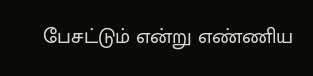பேசட்டும் என்று எண்ணிய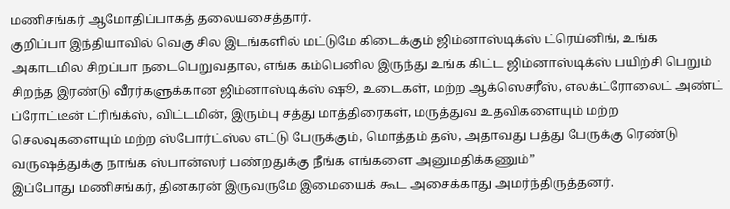மணிசங்கர் ஆமோதிப்பாகத் தலையசைத்தார்.
குறிப்பா இந்தியாவில் வெகு சில இடங்களில் மட்டுமே கிடைக்கும் ஜிம்னாஸ்டிக்ஸ் ட்ரெய்னிங், உங்க அகாடமில சிறப்பா நடைபெறுவதால, எங்க கம்பெனில இருந்து உங்க கிட்ட ஜிம்னாஸ்டிக்ஸ் பயிற்சி பெறும் சிறந்த இரண்டு வீரர்களுக்கான ஜிம்னாஸ்டிக்ஸ் ஷூ, உடைகள், மற்ற ஆக்ஸெசரீஸ், எலக்ட்ரோலைட் அண்ட் ப்ரோட்டீன் ட்ரிங்க்ஸ், விட்டமின், இரும்பு சத்து மாத்திரைகள், மருத்துவ உதவிகளையும் மற்ற செலவுகளையும் மற்ற ஸ்போர்ட்ஸ்ல எட்டு பேருக்கும், மொத்தம் தஸ், அதாவது பத்து பேருக்கு ரெண்டு வருஷத்துக்கு நாங்க ஸ்பான்ஸர் பண்றதுக்கு நீங்க எங்களை அனுமதிக்கணும்”
இப்போது மணிசங்கர், தினகரன் இருவருமே இமையைக் கூட அசைக்காது அமர்ந்திருத்தனர்.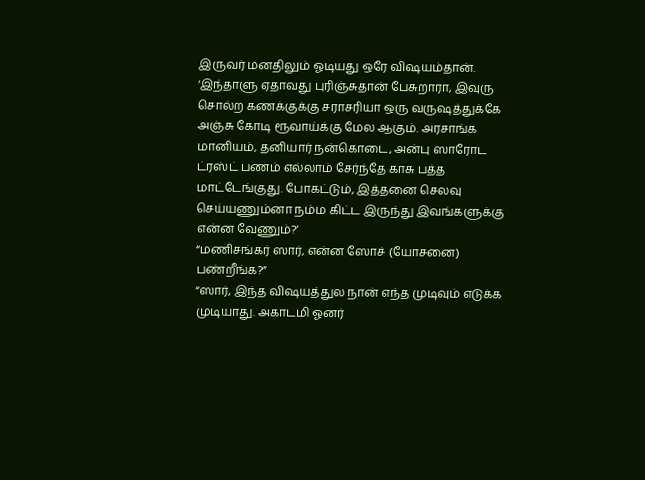இருவர் மனதிலும் ஓடியது ஒரே விஷயம்தான்.
‘இந்தாளு ஏதாவது புரிஞ்சுதான் பேசுறாரா, இவுரு சொல்ற கணக்குக்கு சராசரியா ஒரு வருஷத்துக்கே அஞ்சு கோடி ரூவாய்க்கு மேல ஆகும். அரசாங்க மானியம், தனியார் நன்கொடை, அன்பு ஸாரோட ட்ரஸ்ட் பணம் எல்லாம் சேர்ந்தே காசு பத்த மாட்டேங்குது. போகட்டும், இத்தனை செலவு செய்யணும்னா நம்ம கிட்ட இருந்து இவங்களுக்கு என்ன வேணும்?’
“மணிசங்கர் ஸார், என்ன ஸோச் (யோசனை) பண்றீங்க?”
“ஸார், இந்த விஷயத்துல நான் எந்த முடிவும் எடுக்க முடியாது. அகாடமி ஓனர்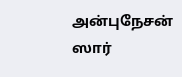அன்புநேசன் ஸார்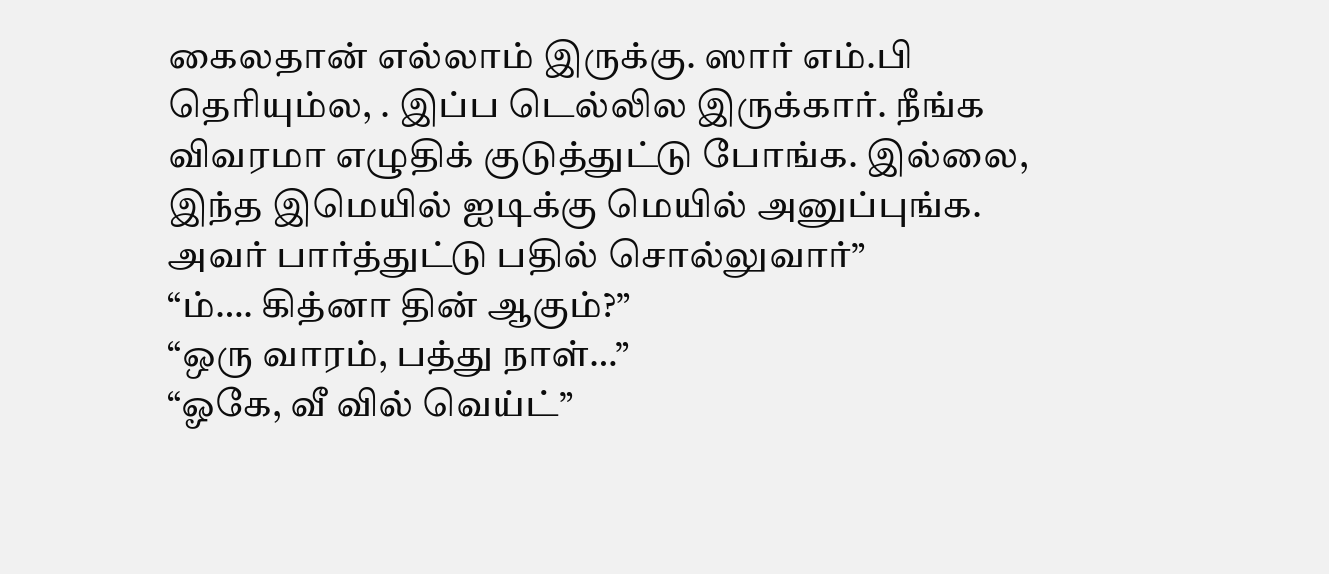கைலதான் எல்லாம் இருக்கு. ஸார் எம்.பி தெரியும்ல, . இப்ப டெல்லில இருக்கார். நீங்க விவரமா எழுதிக் குடுத்துட்டு போங்க. இல்லை, இந்த இமெயில் ஐடிக்கு மெயில் அனுப்புங்க. அவர் பார்த்துட்டு பதில் சொல்லுவார்”
“ம்…. கித்னா தின் ஆகும்?”
“ஒரு வாரம், பத்து நாள்…”
“ஓகே, வீ வில் வெய்ட்”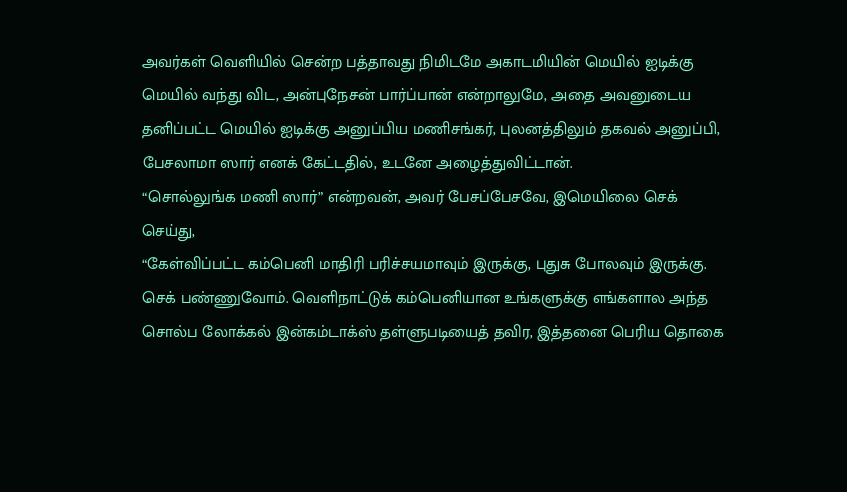அவர்கள் வெளியில் சென்ற பத்தாவது நிமிடமே அகாடமியின் மெயில் ஐடிக்கு மெயில் வந்து விட, அன்புநேசன் பார்ப்பான் என்றாலுமே, அதை அவனுடைய தனிப்பட்ட மெயில் ஐடிக்கு அனுப்பிய மணிசங்கர், புலனத்திலும் தகவல் அனுப்பி, பேசலாமா ஸார் எனக் கேட்டதில், உடனே அழைத்துவிட்டான்.
“சொல்லுங்க மணி ஸார்” என்றவன், அவர் பேசப்பேசவே, இமெயிலை செக் செய்து,
“கேள்விப்பட்ட கம்பெனி மாதிரி பரிச்சயமாவும் இருக்கு, புதுசு போலவும் இருக்கு. செக் பண்ணுவோம். வெளிநாட்டுக் கம்பெனியான உங்களுக்கு எங்களால அந்த சொல்ப லோக்கல் இன்கம்டாக்ஸ் தள்ளுபடியைத் தவிர, இத்தனை பெரிய தொகை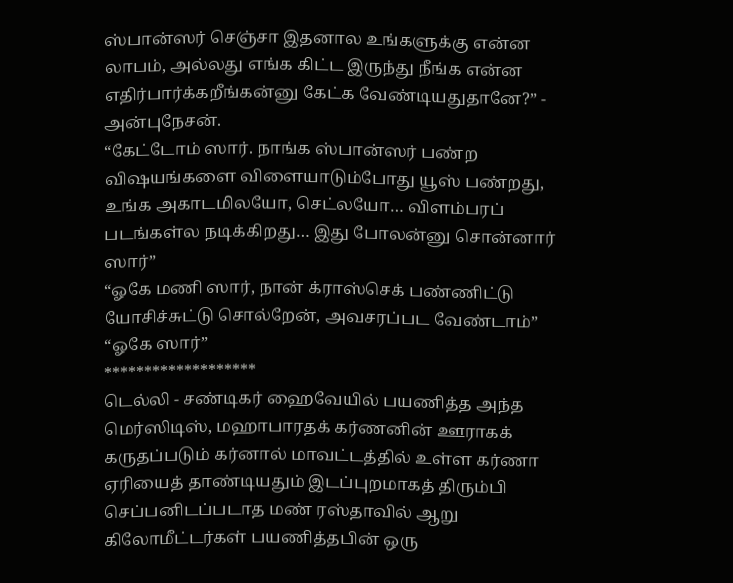ஸ்பான்ஸர் செஞ்சா இதனால உங்களுக்கு என்ன லாபம், அல்லது எங்க கிட்ட இருந்து நீங்க என்ன எதிர்பார்க்கறீங்கன்னு கேட்க வேண்டியதுதானே?” - அன்புநேசன்.
“கேட்டோம் ஸார். நாங்க ஸ்பான்ஸர் பண்ற விஷயங்களை விளையாடும்போது யூஸ் பண்றது, உங்க அகாடமிலயோ, செட்லயோ… விளம்பரப் படங்கள்ல நடிக்கிறது… இது போலன்னு சொன்னார் ஸார்”
“ஓகே மணி ஸார், நான் க்ராஸ்செக் பண்ணிட்டு யோசிச்சுட்டு சொல்றேன், அவசரப்பட வேண்டாம்”
“ஓகே ஸார்”
*******************
டெல்லி - சண்டிகர் ஹைவேயில் பயணித்த அந்த மெர்ஸிடிஸ், மஹாபாரதக் கர்ணனின் ஊராகக் கருதப்படும் கர்னால் மாவட்டத்தில் உள்ள கர்ணா ஏரியைத் தாண்டியதும் இடப்புறமாகத் திரும்பி செப்பனிடப்படாத மண் ரஸ்தாவில் ஆறு கிலோமீட்டர்கள் பயணித்தபின் ஒரு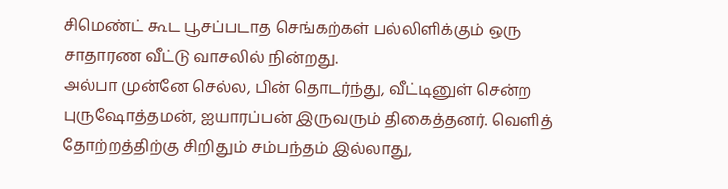சிமெண்ட் கூட பூசப்படாத செங்கற்கள் பல்லிளிக்கும் ஒரு சாதாரண வீட்டு வாசலில் நின்றது.
அல்பா முன்னே செல்ல, பின் தொடர்ந்து, வீட்டினுள் சென்ற புருஷோத்தமன், ஐயாரப்பன் இருவரும் திகைத்தனர். வெளித் தோற்றத்திற்கு சிறிதும் சம்பந்தம் இல்லாது,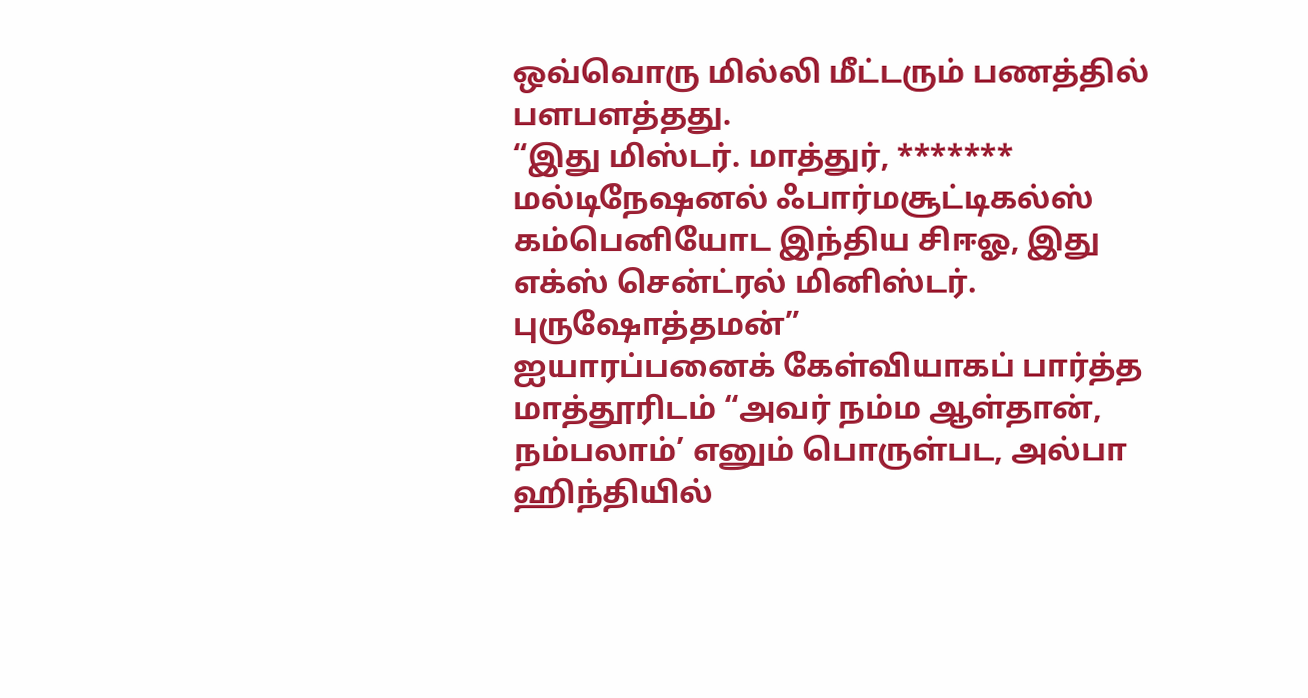ஒவ்வொரு மில்லி மீட்டரும் பணத்தில் பளபளத்தது.
“இது மிஸ்டர். மாத்துர், ******* மல்டிநேஷனல் ஃபார்மசூட்டிகல்ஸ் கம்பெனியோட இந்திய சிஈஓ, இது எக்ஸ் சென்ட்ரல் மினிஸ்டர். புருஷோத்தமன்”
ஐயாரப்பனைக் கேள்வியாகப் பார்த்த மாத்தூரிடம் “அவர் நம்ம ஆள்தான், நம்பலாம்’ எனும் பொருள்பட, அல்பா ஹிந்தியில்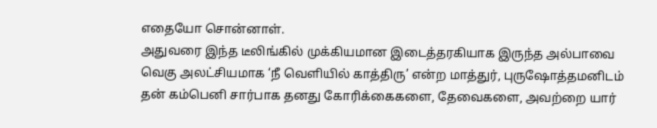எதையோ சொன்னாள்.
அதுவரை இந்த டீலிங்கில் முக்கியமான இடைத்தரகியாக இருந்த அல்பாவை வெகு அலட்சியமாக ‘நீ வெளியில் காத்திரு’ என்ற மாத்துர், புருஷோத்தமனிடம் தன் கம்பெனி சார்பாக தனது கோரிக்கைகளை, தேவைகளை, அவற்றை யார்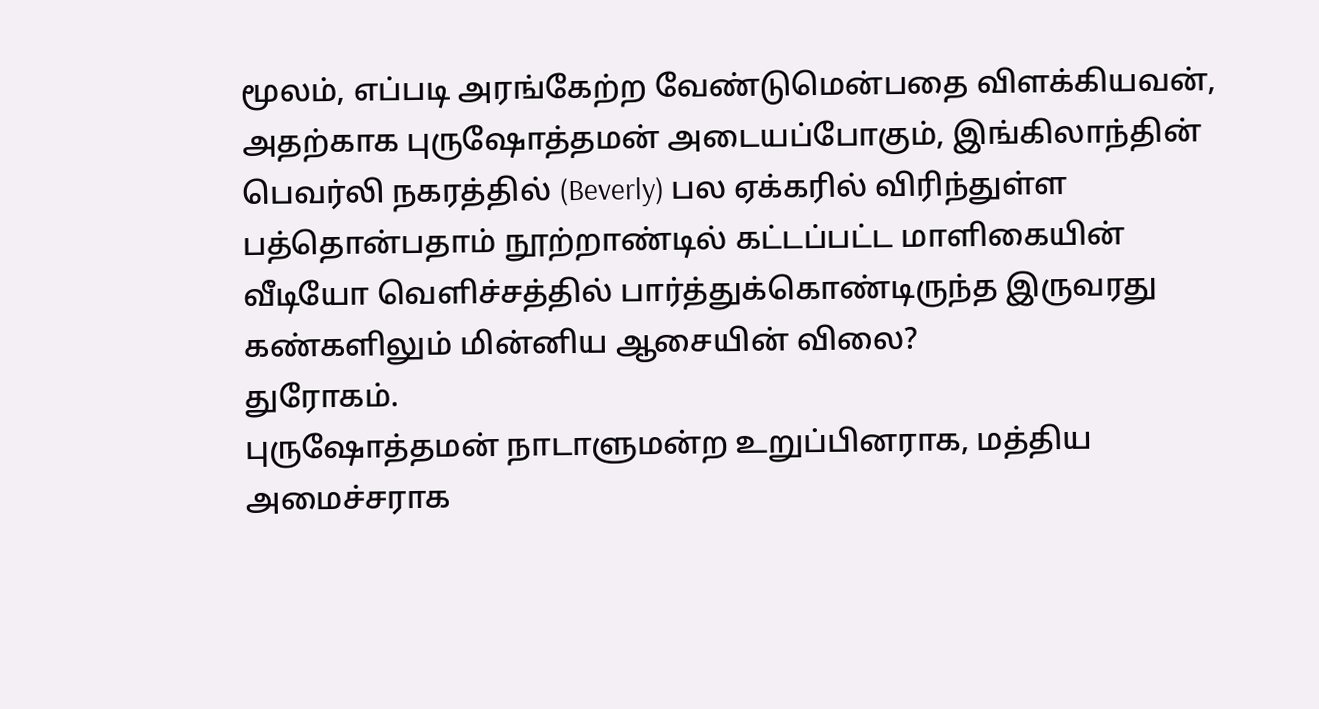மூலம், எப்படி அரங்கேற்ற வேண்டுமென்பதை விளக்கியவன், அதற்காக புருஷோத்தமன் அடையப்போகும், இங்கிலாந்தின் பெவர்லி நகரத்தில் (Beverly) பல ஏக்கரில் விரிந்துள்ள பத்தொன்பதாம் நூற்றாண்டில் கட்டப்பட்ட மாளிகையின் வீடியோ வெளிச்சத்தில் பார்த்துக்கொண்டிருந்த இருவரது கண்களிலும் மின்னிய ஆசையின் விலை?
துரோகம்.
புருஷோத்தமன் நாடாளுமன்ற உறுப்பினராக, மத்திய அமைச்சராக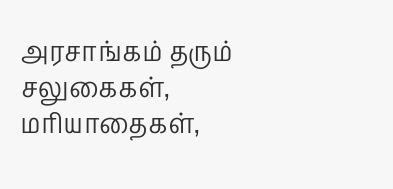அரசாங்கம் தரும் சலுகைகள், மரியாதைகள்,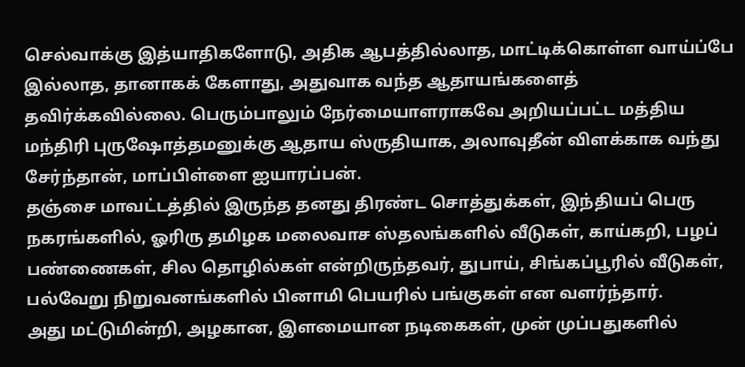செல்வாக்கு இத்யாதிகளோடு, அதிக ஆபத்தில்லாத, மாட்டிக்கொள்ள வாய்ப்பே இல்லாத, தானாகக் கேளாது, அதுவாக வந்த ஆதாயங்களைத் தவிர்க்கவில்லை. பெரும்பாலும் நேர்மையாளராகவே அறியப்பட்ட மத்திய மந்திரி புருஷோத்தமனுக்கு ஆதாய ஸ்ருதியாக, அலாவுதீன் விளக்காக வந்து சேர்ந்தான், மாப்பிள்ளை ஐயாரப்பன்.
தஞ்சை மாவட்டத்தில் இருந்த தனது திரண்ட சொத்துக்கள், இந்தியப் பெரு நகரங்களில், ஓரிரு தமிழக மலைவாச ஸ்தலங்களில் வீடுகள், காய்கறி, பழப் பண்ணைகள், சில தொழில்கள் என்றிருந்தவர், துபாய், சிங்கப்பூரில் வீடுகள், பல்வேறு நிறுவனங்களில் பினாமி பெயரில் பங்குகள் என வளர்ந்தார்.
அது மட்டுமின்றி, அழகான, இளமையான நடிகைகள், முன் முப்பதுகளில்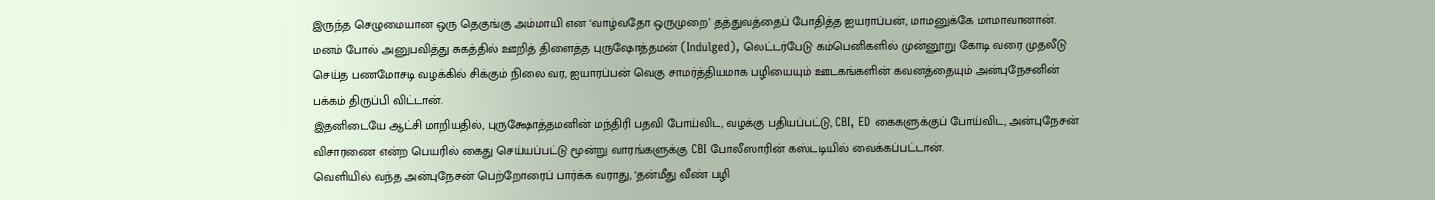இருந்த செழுமையான ஒரு தெகுங்கு அம்மாயி என ‘வாழ்வதோ ஒருமுறை’ தத்துவத்தைப் போதித்த ஐயராப்பன், மாமனுக்கே மாமாவானான்.
மனம் போல் அனுபவித்து சுகத்தில் ஊறித் திளைத்த புருஷோத்தமன் (Indulged), லெட்டர்பேடு கம்பெனிகளில் முன்னூறு கோடி வரை முதலீடு செய்த பணமோசடி வழக்கில் சிக்கும் நிலை வர, ஐயாரப்பன் வெகு சாமர்த்தியமாக பழியையும் ஊடகங்களின் கவனத்தையும் அன்புநேசனின் பக்கம் திருப்பி விட்டான்.
இதனிடையே ஆட்சி மாறியதில், புருக்ஷோத்தமனின் மந்திரி பதவி போய்விட, வழக்கு பதியப்பட்டு, CBI, ED கைகளுக்குப் போய்விட, அன்புநேசன் விசாரணை என்ற பெயரில் கைது செய்யப்பட்டு மூன்று வாரங்களுக்கு CBI போலீஸாரின் கஸ்டடியில் வைக்கப்பட்டான்.
வெளியில் வந்த அன்புநேசன் பெற்றோரைப் பார்க்க வராது, ‘தன்மீது வீண் பழி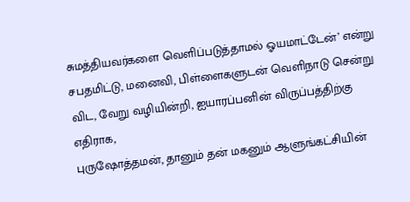சுமத்தியவர்களை வெளிப்படுத்தாமல் ஓயமாட்டேன்’ என்று சபதமிட்டு, மனைவி, பிள்ளைகளுடன் வெளிநாடு சென்று விட, வேறு வழியின்றி, ஐயாரப்பனின் விருப்பத்திற்கு எதிராக,
புருஷோத்தமன், தானும் தன் மகனும் ஆளுங்கட்சியின்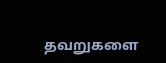தவறுகளை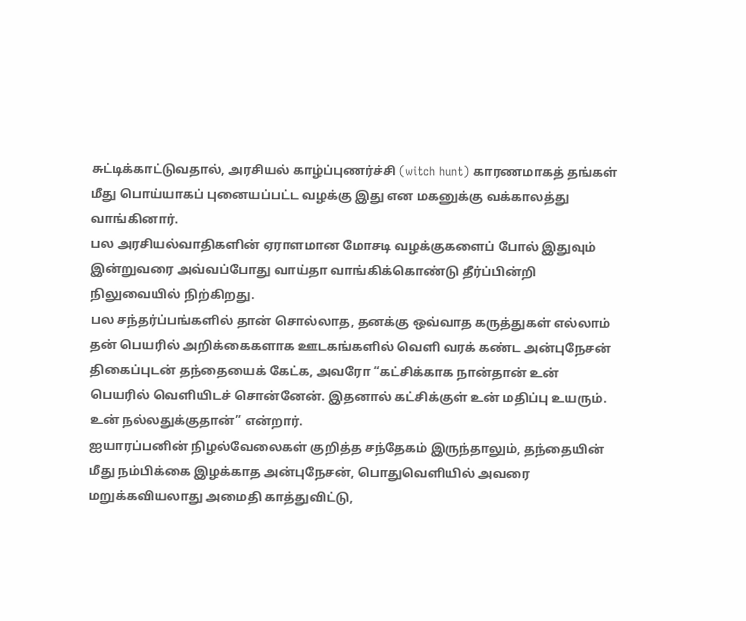சுட்டிக்காட்டுவதால், அரசியல் காழ்ப்புணர்ச்சி (witch hunt) காரணமாகத் தங்கள் மீது பொய்யாகப் புனையப்பட்ட வழக்கு இது என மகனுக்கு வக்காலத்து வாங்கினார்.
பல அரசியல்வாதிகளின் ஏராளமான மோசடி வழக்குகளைப் போல் இதுவும் இன்றுவரை அவ்வப்போது வாய்தா வாங்கிக்கொண்டு தீர்ப்பின்றி நிலுவையில் நிற்கிறது.
பல சந்தர்ப்பங்களில் தான் சொல்லாத, தனக்கு ஒவ்வாத கருத்துகள் எல்லாம் தன் பெயரில் அறிக்கைகளாக ஊடகங்களில் வெளி வரக் கண்ட அன்புநேசன் திகைப்புடன் தந்தையைக் கேட்க, அவரோ “கட்சிக்காக நான்தான் உன் பெயரில் வெளியிடச் சொன்னேன். இதனால் கட்சிக்குள் உன் மதிப்பு உயரும். உன் நல்லதுக்குதான்” என்றார்.
ஐயாரப்பனின் நிழல்வேலைகள் குறித்த சந்தேகம் இருந்தாலும், தந்தையின் மீது நம்பிக்கை இழக்காத அன்புநேசன், பொதுவெளியில் அவரை மறுக்கவியலாது அமைதி காத்துவிட்டு,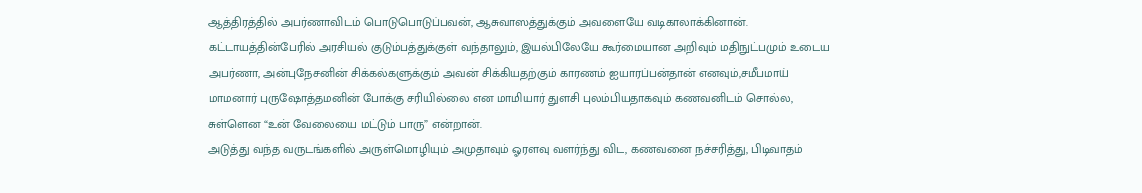ஆத்திரத்தில் அபர்ணாவிடம் பொடுபொடுப்பவன், ஆசுவாஸத்துக்கும் அவளையே வடிகாலாக்கினான்.
கட்டாயத்தின்பேரில் அரசியல் குடும்பத்துக்குள் வந்தாலும், இயல்பிலேயே கூர்மையான அறிவும் மதிநுட்பமும் உடைய அபர்ணா, அன்புநேசனின் சிக்கல்களுக்கும் அவன் சிக்கியதற்கும் காரணம் ஐயாரப்பன்தான் எனவும்,சமீபமாய் மாமனார் புருஷோத்தமனின் போக்கு சரியில்லை என மாமியார் துளசி புலம்பியதாகவும் கணவனிடம் சொல்ல,
சுள்ளென “உன் வேலையை மட்டும் பாரு” என்றான்.
அடுத்து வந்த வருடங்களில் அருள்மொழியும் அமுதாவும் ஓரளவு வளர்ந்து விட, கணவனை நச்சரித்து, பிடிவாதம்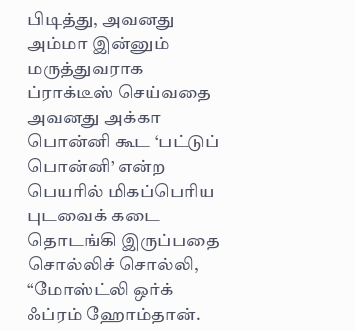பிடித்து, அவனது அம்மா இன்னும் மருத்துவராக ப்ராக்டீஸ் செய்வதை அவனது அக்கா பொன்னி கூட ‘பட்டுப் பொன்னி’ என்ற பெயரில் மிகப்பெரிய புடவைக் கடை தொடங்கி இருப்பதை சொல்லிச் சொல்லி,
“மோஸ்ட்லி ஒர்க் ஃப்ரம் ஹோம்தான்.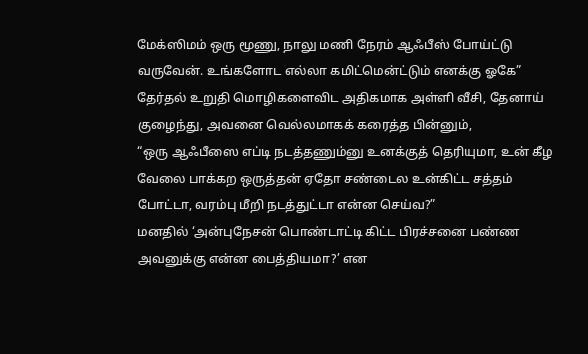மேக்ஸிமம் ஒரு மூணு, நாலு மணி நேரம் ஆஃபீஸ் போய்ட்டு வருவேன். உங்களோட எல்லா கமிட்மென்ட்டும் எனக்கு ஓகே”
தேர்தல் உறுதி மொழிகளைவிட அதிகமாக அள்ளி வீசி, தேனாய் குழைந்து, அவனை வெல்லமாகக் கரைத்த பின்னும்,
“ஒரு ஆஃபீஸை எப்டி நடத்தணும்னு உனக்குத் தெரியுமா, உன் கீழ வேலை பாக்கற ஒருத்தன் ஏதோ சண்டைல உன்கிட்ட சத்தம் போட்டா, வரம்பு மீறி நடத்துட்டா என்ன செய்வ?”
மனதில் ‘அன்புநேசன் பொண்டாட்டி கிட்ட பிரச்சனை பண்ண அவனுக்கு என்ன பைத்தியமா?’ என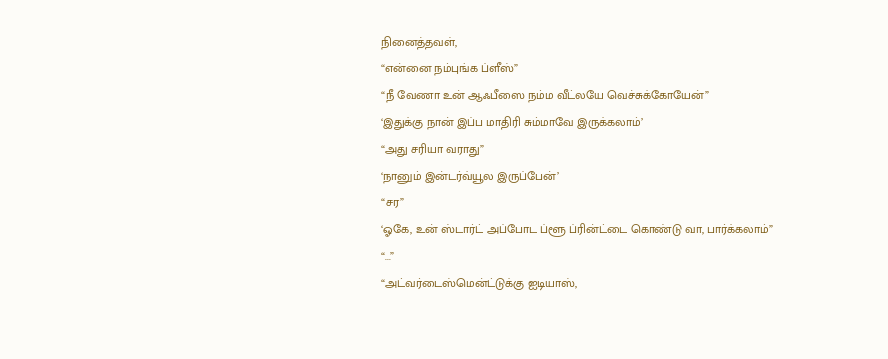நினைத்தவள்,
“என்னை நம்புங்க ப்ளீஸ்”
“நீ வேணா உன் ஆஃபீஸை நம்ம வீட்லயே வெச்சுக்கோயேன்”
‘இதுக்கு நான் இப்ப மாதிரி சும்மாவே இருக்கலாம்’
“அது சரியா வராது”
‘நானும் இன்டர்வ்யூல இருப்பேன்’
“சர”
‘ஓகே, உன் ஸ்டார்ட் அப்போட ப்ளூ ப்ரின்ட்டை கொண்டு வா, பார்க்கலாம்”
“...”
“அட்வர்டைஸ்மென்ட்டுக்கு ஐடியாஸ்,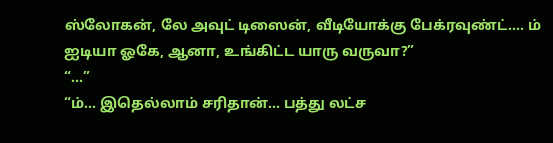ஸ்லோகன், லே அவுட் டிஸைன், வீடியோக்கு பேக்ரவுண்ட்…. ம் ஐடியா ஓகே, ஆனா, உங்கிட்ட யாரு வருவா?”
“...”
“ம்… இதெல்லாம் சரிதான்… பத்து லட்ச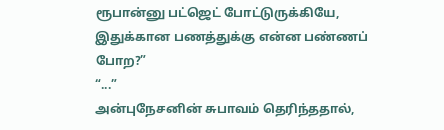ரூபான்னு பட்ஜெட் போட்டுருக்கியே, இதுக்கான பணத்துக்கு என்ன பண்ணப் போற?”
“...”
அன்புநேசனின் சுபாவம் தெரிந்ததால்,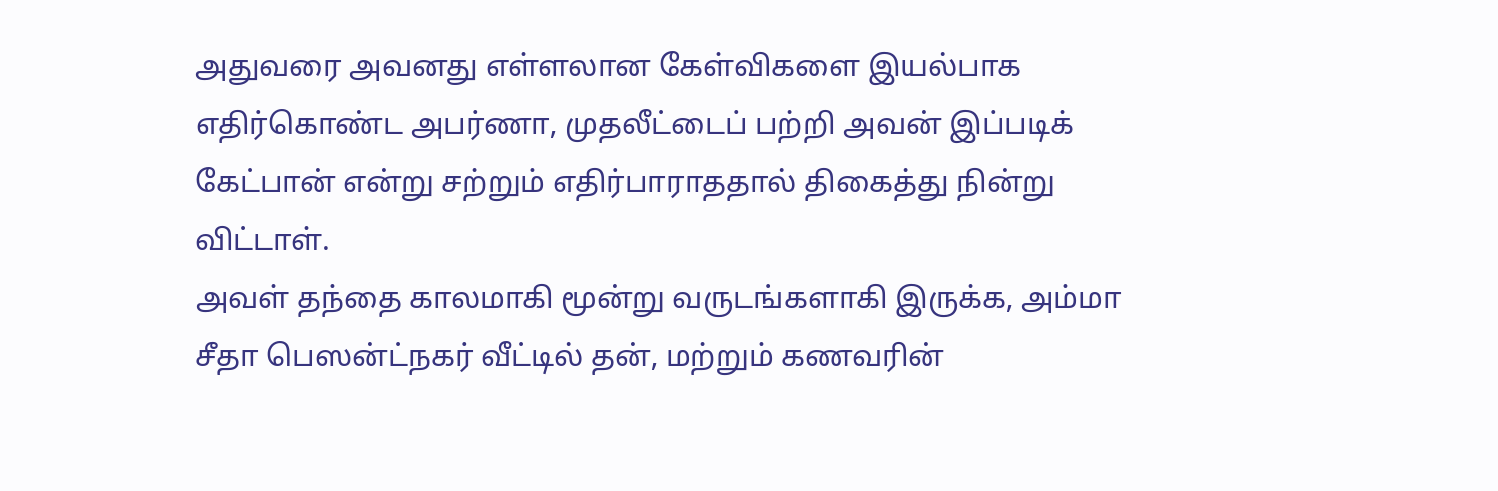அதுவரை அவனது எள்ளலான கேள்விகளை இயல்பாக எதிர்கொண்ட அபர்ணா, முதலீட்டைப் பற்றி அவன் இப்படிக் கேட்பான் என்று சற்றும் எதிர்பாராததால் திகைத்து நின்று விட்டாள்.
அவள் தந்தை காலமாகி மூன்று வருடங்களாகி இருக்க, அம்மா சீதா பெஸன்ட்நகர் வீட்டில் தன், மற்றும் கணவரின்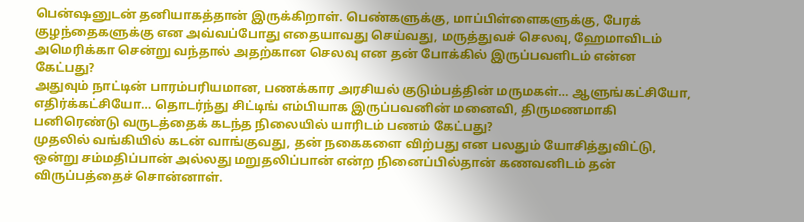பென்ஷனுடன் தனியாகத்தான் இருக்கிறாள். பெண்களுக்கு, மாப்பிள்ளைகளுக்கு, பேரக் குழந்தைகளுக்கு என அவ்வப்போது எதையாவது செய்வது, மருத்துவச் செலவு, ஹேமாவிடம் அமெரிக்கா சென்று வந்தால் அதற்கான செலவு என தன் போக்கில் இருப்பவளிடம் என்ன கேட்பது?
அதுவும் நாட்டின் பாரம்பரியமான, பணக்கார அரசியல் குடும்பத்தின் மருமகள்… ஆளுங்கட்சியோ, எதிர்க்கட்சியோ… தொடர்ந்து சிட்டிங் எம்பியாக இருப்பவனின் மனைவி, திருமணமாகி பனிரெண்டு வருடத்தைக் கடந்த நிலையில் யாரிடம் பணம் கேட்பது?
முதலில் வங்கியில் கடன் வாங்குவது, தன் நகைகளை விற்பது என பலதும் யோசித்துவிட்டு, ஒன்று சம்மதிப்பான் அல்லது மறுதலிப்பான் என்ற நினைப்பில்தான் கணவனிடம் தன் விருப்பத்தைச் சொன்னாள்.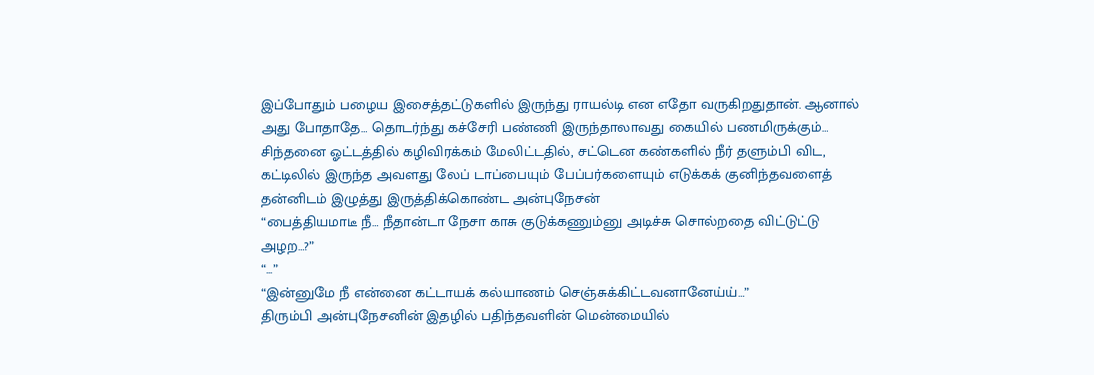இப்போதும் பழைய இசைத்தட்டுகளில் இருந்து ராயல்டி என எதோ வருகிறதுதான். ஆனால் அது போதாதே… தொடர்ந்து கச்சேரி பண்ணி இருந்தாலாவது கையில் பணமிருக்கும்…
சிந்தனை ஓட்டத்தில் கழிவிரக்கம் மேலிட்டதில், சட்டென கண்களில் நீர் தளும்பி விட, கட்டிலில் இருந்த அவளது லேப் டாப்பையும் பேப்பர்களையும் எடுக்கக் குனிந்தவளைத் தன்னிடம் இழுத்து இருத்திக்கொண்ட அன்புநேசன்
“பைத்தியமாடீ நீ… நீதான்டா நேசா காசு குடுக்கணும்னு அடிச்சு சொல்றதை விட்டுட்டு அழற…?”
“...”
“இன்னுமே நீ என்னை கட்டாயக் கல்யாணம் செஞ்சுக்கிட்டவனானேய்ய்…”
திரும்பி அன்புநேசனின் இதழில் பதிந்தவளின் மென்மையில்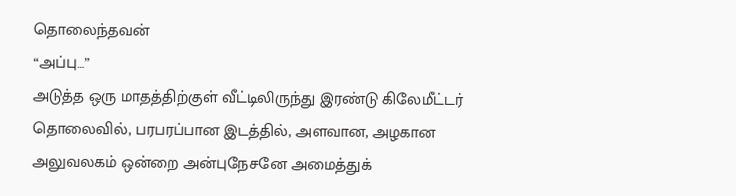தொலைந்தவன்
“அப்பு…”
அடுத்த ஒரு மாதத்திற்குள் வீட்டிலிருந்து இரண்டு கிலேமீட்டர் தொலைவில், பரபரப்பான இடத்தில், அளவான, அழகான அலுவலகம் ஒன்றை அன்புநேசனே அமைத்துக்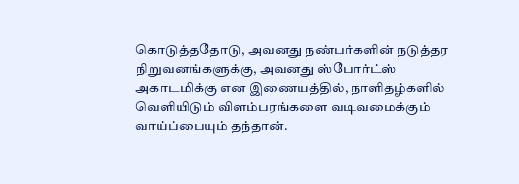கொடுத்ததோடு, அவனது நண்பர்களின் நடுத்தர நிறுவனங்களுக்கு, அவனது ஸ்போர்ட்ஸ் அகாடமிக்கு என இணையத்தில், நாளிதழ்களில் வெளியிடும் விளம்பரங்களை வடிவமைக்கும் வாய்ப்பையும் தந்தான்.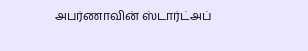அபர்ணாவின் ஸ்டார்ட்அப்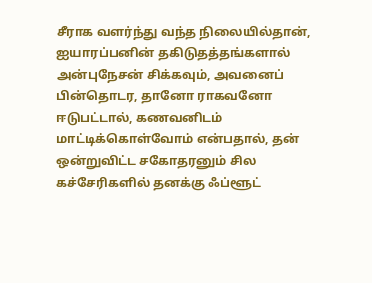சீராக வளர்ந்து வந்த நிலையில்தான், ஐயாரப்பனின் தகிடுதத்தங்களால் அன்புநேசன் சிக்கவும், அவனைப் பின்தொடர, தானோ ராகவனோ ஈடுபட்டால், கணவனிடம் மாட்டிக்கொள்வோம் என்பதால், தன் ஒன்றுவிட்ட சகோதரனும் சில கச்சேரிகளில் தனக்கு ஃப்ளூட்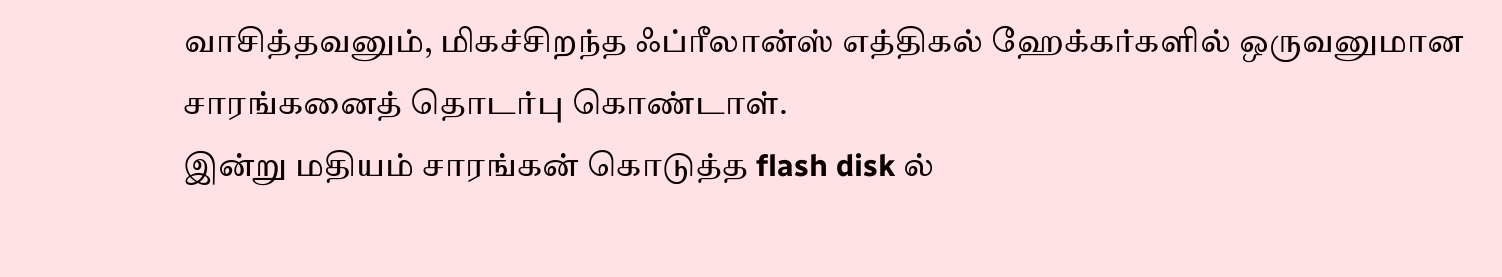வாசித்தவனும், மிகச்சிறந்த ஃப்ரீலான்ஸ் எத்திகல் ஹேக்கர்களில் ஒருவனுமான சாரங்கனைத் தொடர்பு கொண்டாள்.
இன்று மதியம் சாரங்கன் கொடுத்த flash disk ல்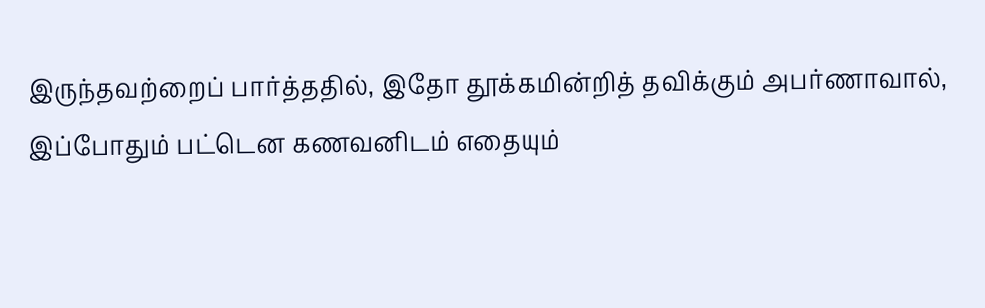இருந்தவற்றைப் பார்த்ததில், இதோ தூக்கமின்றித் தவிக்கும் அபர்ணாவால், இப்போதும் பட்டென கணவனிடம் எதையும்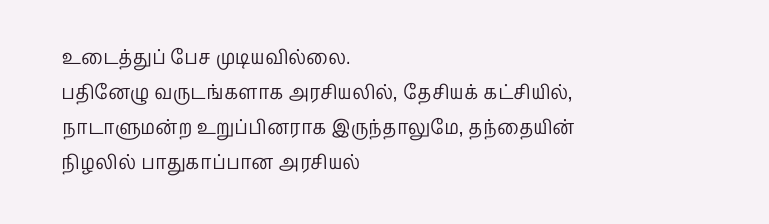உடைத்துப் பேச முடியவில்லை.
பதினேழு வருடங்களாக அரசியலில், தேசியக் கட்சியில், நாடாளுமன்ற உறுப்பினராக இருந்தாலுமே, தந்தையின் நிழலில் பாதுகாப்பான அரசியல்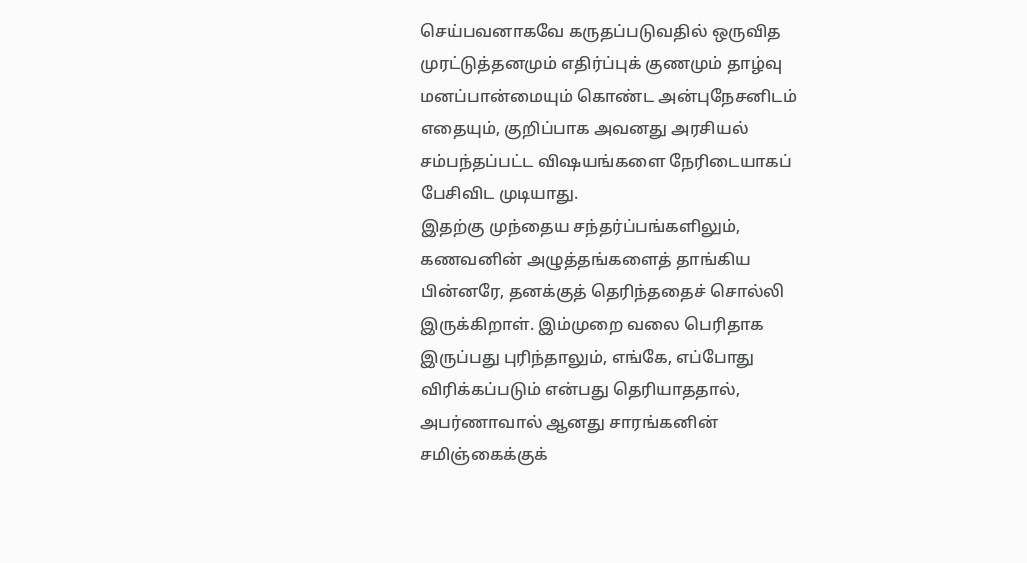செய்பவனாகவே கருதப்படுவதில் ஒருவித முரட்டுத்தனமும் எதிர்ப்புக் குணமும் தாழ்வு மனப்பான்மையும் கொண்ட அன்புநேசனிடம் எதையும், குறிப்பாக அவனது அரசியல் சம்பந்தப்பட்ட விஷயங்களை நேரிடையாகப் பேசிவிட முடியாது.
இதற்கு முந்தைய சந்தர்ப்பங்களிலும், கணவனின் அழுத்தங்களைத் தாங்கிய பின்னரே, தனக்குத் தெரிந்ததைச் சொல்லி இருக்கிறாள். இம்முறை வலை பெரிதாக இருப்பது புரிந்தாலும், எங்கே, எப்போது விரிக்கப்படும் என்பது தெரியாததால், அபர்ணாவால் ஆனது சாரங்கனின் சமிஞ்கைக்குக்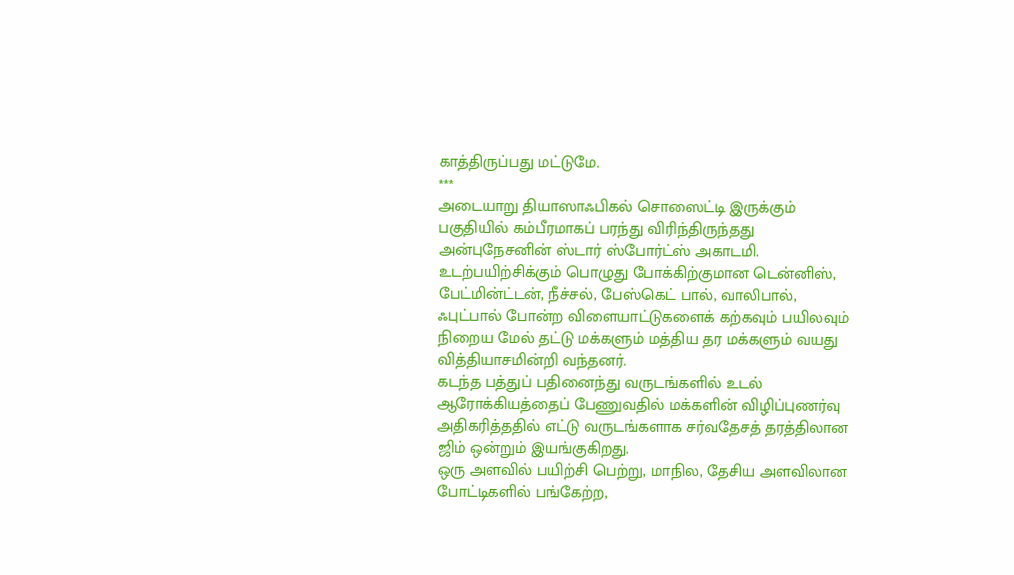காத்திருப்பது மட்டுமே.
***
அடையாறு தியாஸாஃபிகல் சொஸைட்டி இருக்கும் பகுதியில் கம்பீரமாகப் பரந்து விரிந்திருந்தது அன்புநேசனின் ஸ்டார் ஸ்போர்ட்ஸ் அகாடமி.
உடற்பயிற்சிக்கும் பொழுது போக்கிற்குமான டென்னிஸ், பேட்மின்ட்டன், நீச்சல், பேஸ்கெட் பால், வாலிபால், ஃபுட்பால் போன்ற விளையாட்டுகளைக் கற்கவும் பயிலவும் நிறைய மேல் தட்டு மக்களும் மத்திய தர மக்களும் வயது வித்தியாசமின்றி வந்தனர்.
கடந்த பத்துப் பதினைந்து வருடங்களில் உடல் ஆரோக்கியத்தைப் பேணுவதில் மக்களின் விழிப்புணர்வு அதிகரித்ததில் எட்டு வருடங்களாக சர்வதேசத் தரத்திலான ஜிம் ஒன்றும் இயங்குகிறது.
ஒரு அளவில் பயிற்சி பெற்று, மாநில, தேசிய அளவிலான போட்டிகளில் பங்கேற்ற,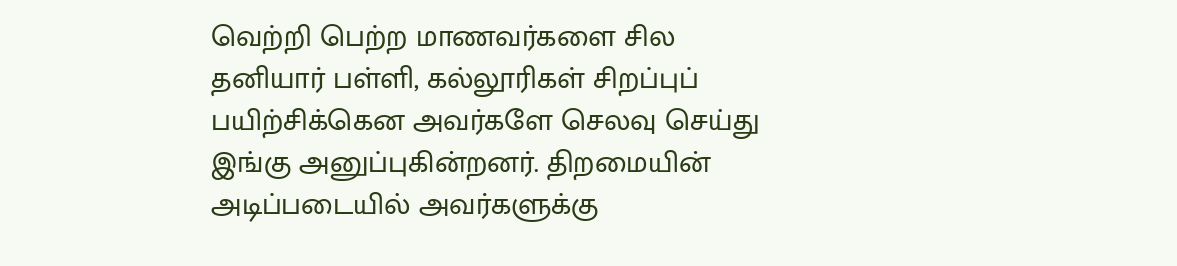வெற்றி பெற்ற மாணவர்களை சில தனியார் பள்ளி, கல்லூரிகள் சிறப்புப் பயிற்சிக்கென அவர்களே செலவு செய்து இங்கு அனுப்புகின்றனர். திறமையின் அடிப்படையில் அவர்களுக்கு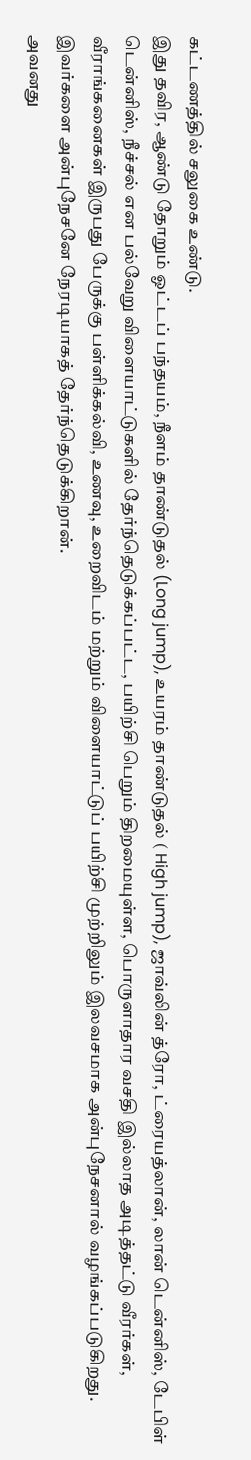கட்டணத்தில் சலுகை உண்டு.
இது தவிர, ஆண்டு தோறும் ஓட்டப் பந்தயம், நீளம் தாண்டுதல் (Long jump), உயரம் தாண்டுதல் ( High jump), ஜாவ்லின் த்ரோ, ட்ரையத்லான், லான் டென்னிஸ், டேபிள் டென்னிஸ், நீச்சல் என பல்வேறு விளையாட்டுகளில் தேர்ந்தெடுக்கப்பட்ட, பயிற்சி பெறும் திறமையுள்ள, பொருளாதார வசதி இல்லாத அடித்தட்டு வீரர்கள், வீராங்கனைகள் இருபது பேருக்கு பள்ளிக்கல்வி, உணவு, உறைவிடம் மற்றும் விளையாட்டுப் பயிற்சி முற்றிலும் இலவசமாக அன்புநேசனால் வழங்கப்படுகிறது. இவர்களை அன்புநேசனே நேரடியாகத் தேர்ந்தெடுக்கிறான்.
அவனது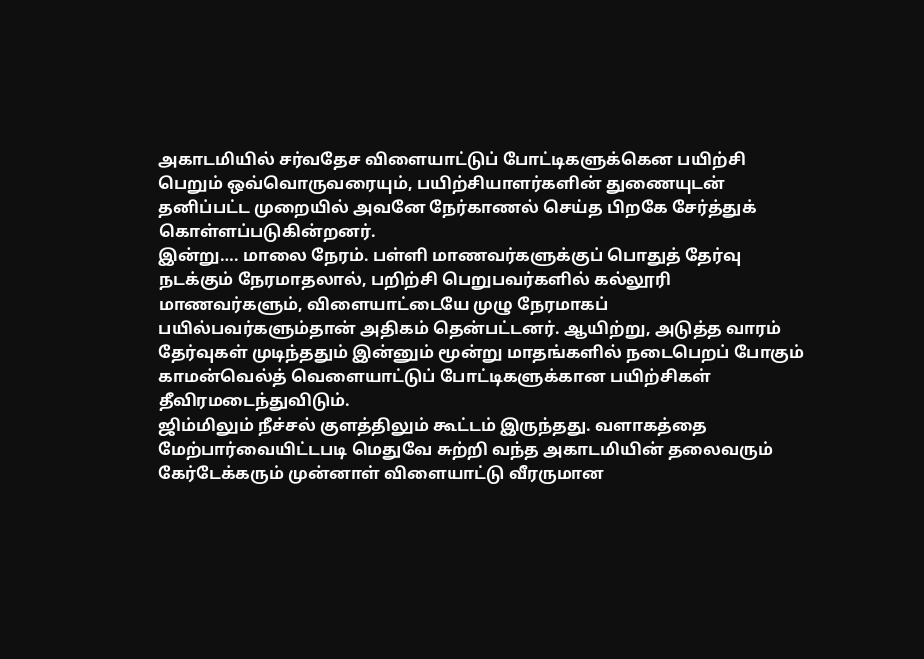அகாடமியில் சர்வதேச விளையாட்டுப் போட்டிகளுக்கென பயிற்சி பெறும் ஒவ்வொருவரையும், பயிற்சியாளர்களின் துணையுடன் தனிப்பட்ட முறையில் அவனே நேர்காணல் செய்த பிறகே சேர்த்துக் கொள்ளப்படுகின்றனர்.
இன்று…. மாலை நேரம். பள்ளி மாணவர்களுக்குப் பொதுத் தேர்வு நடக்கும் நேரமாதலால், பறிற்சி பெறுபவர்களில் கல்லூரி மாணவர்களும், விளையாட்டையே முழு நேரமாகப் பயில்பவர்களும்தான் அதிகம் தென்பட்டனர். ஆயிற்று, அடுத்த வாரம் தேர்வுகள் முடிந்ததும் இன்னும் மூன்று மாதங்களில் நடைபெறப் போகும் காமன்வெல்த் வெளையாட்டுப் போட்டிகளுக்கான பயிற்சிகள் தீவிரமடைந்துவிடும்.
ஜிம்மிலும் நீச்சல் குளத்திலும் கூட்டம் இருந்தது. வளாகத்தை மேற்பார்வையிட்டபடி மெதுவே சுற்றி வந்த அகாடமியின் தலைவரும் கேர்டேக்கரும் முன்னாள் விளையாட்டு வீரருமான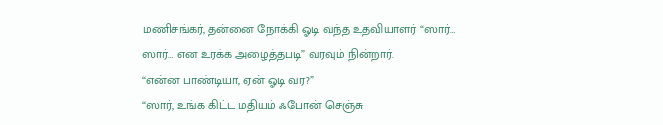மணிசங்கர், தன்னை நோக்கி ஓடி வந்த உதவியாளர் “ஸார்… ஸார்… என உரக்க அழைத்தபடி” வரவும் நின்றார்.
“என்ன பாண்டியா, ஏன் ஓடி வர?”
“ஸார், உங்க கிட்ட மதியம் ஃபோன் செஞ்சு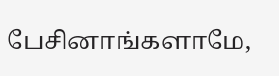பேசினாங்களாமே,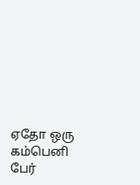ஏதோ ஒரு கம்பெனி பேர்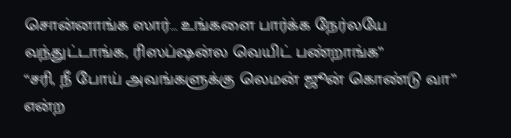சொன்னாங்க ஸார்… உங்களை பார்க்க நேர்லயே வந்துட்டாங்க, ரிஸப்ஷன்ல வெயிட் பண்றாங்க”
“சரி, நீ போய் அவங்களுக்கு லெமன் ஜூன் கொண்டு வா” என்ற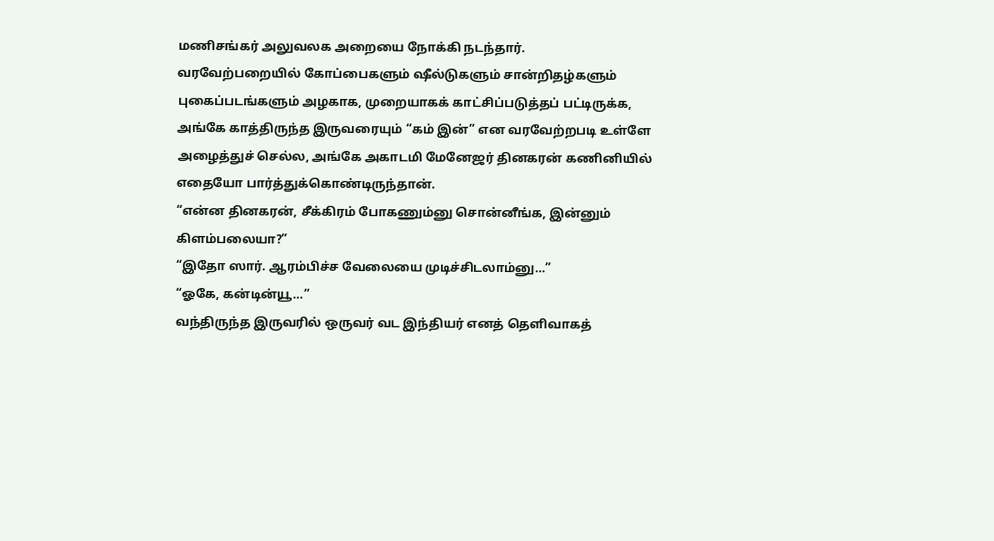மணிசங்கர் அலுவலக அறையை நோக்கி நடந்தார்.
வரவேற்பறையில் கோப்பைகளும் ஷீல்டுகளும் சான்றிதழ்களும் புகைப்படங்களும் அழகாக, முறையாகக் காட்சிப்படுத்தப் பட்டிருக்க, அங்கே காத்திருந்த இருவரையும் “கம் இன்” என வரவேற்றபடி உள்ளே அழைத்துச் செல்ல, அங்கே அகாடமி மேனேஜர் தினகரன் கணினியில் எதையோ பார்த்துக்கொண்டிருந்தான்.
“என்ன தினகரன், சீக்கிரம் போகணும்னு சொன்னீங்க, இன்னும் கிளம்பலையா?”
“இதோ ஸார். ஆரம்பிச்ச வேலையை முடிச்சிடலாம்னு…”
“ஓகே, கன்டின்யூ…”
வந்திருந்த இருவரில் ஒருவர் வட இந்தியர் எனத் தெளிவாகத்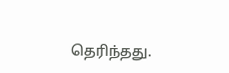தெரிந்தது.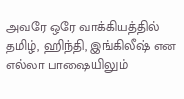அவரே ஒரே வாக்கியத்தில் தமிழ், ஹிந்தி, இங்கிலீஷ் என எல்லா பாஷையிலும்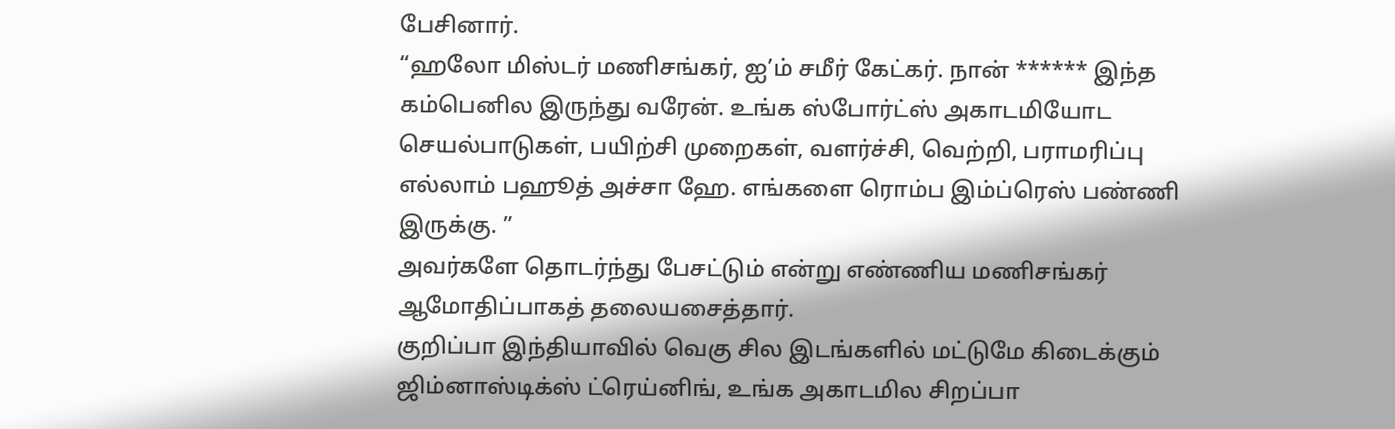பேசினார்.
“ஹலோ மிஸ்டர் மணிசங்கர், ஐ’ம் சமீர் கேட்கர். நான் ****** இந்த கம்பெனில இருந்து வரேன். உங்க ஸ்போர்ட்ஸ் அகாடமியோட செயல்பாடுகள், பயிற்சி முறைகள், வளர்ச்சி, வெற்றி, பராமரிப்பு எல்லாம் பஹூத் அச்சா ஹே. எங்களை ரொம்ப இம்ப்ரெஸ் பண்ணி இருக்கு. ”
அவர்களே தொடர்ந்து பேசட்டும் என்று எண்ணிய மணிசங்கர் ஆமோதிப்பாகத் தலையசைத்தார்.
குறிப்பா இந்தியாவில் வெகு சில இடங்களில் மட்டுமே கிடைக்கும் ஜிம்னாஸ்டிக்ஸ் ட்ரெய்னிங், உங்க அகாடமில சிறப்பா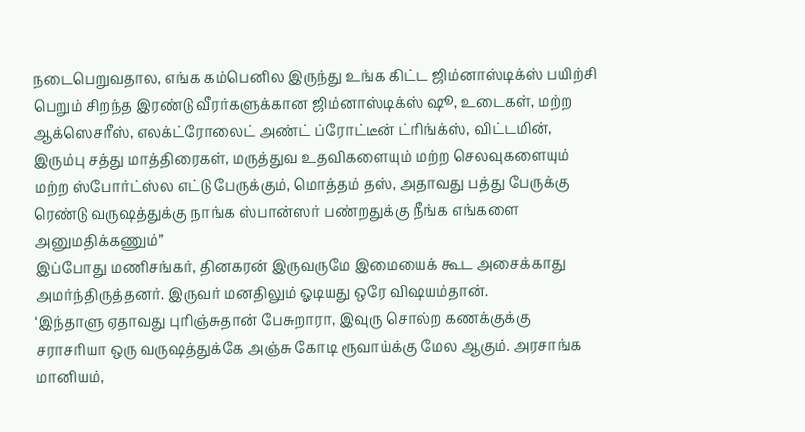நடைபெறுவதால, எங்க கம்பெனில இருந்து உங்க கிட்ட ஜிம்னாஸ்டிக்ஸ் பயிற்சி பெறும் சிறந்த இரண்டு வீரர்களுக்கான ஜிம்னாஸ்டிக்ஸ் ஷூ, உடைகள், மற்ற ஆக்ஸெசரீஸ், எலக்ட்ரோலைட் அண்ட் ப்ரோட்டீன் ட்ரிங்க்ஸ், விட்டமின், இரும்பு சத்து மாத்திரைகள், மருத்துவ உதவிகளையும் மற்ற செலவுகளையும் மற்ற ஸ்போர்ட்ஸ்ல எட்டு பேருக்கும், மொத்தம் தஸ், அதாவது பத்து பேருக்கு ரெண்டு வருஷத்துக்கு நாங்க ஸ்பான்ஸர் பண்றதுக்கு நீங்க எங்களை அனுமதிக்கணும்”
இப்போது மணிசங்கர், தினகரன் இருவருமே இமையைக் கூட அசைக்காது அமர்ந்திருத்தனர். இருவர் மனதிலும் ஓடியது ஒரே விஷயம்தான்.
‘இந்தாளு ஏதாவது புரிஞ்சுதான் பேசுறாரா, இவுரு சொல்ற கணக்குக்கு சராசரியா ஒரு வருஷத்துக்கே அஞ்சு கோடி ரூவாய்க்கு மேல ஆகும். அரசாங்க மானியம்,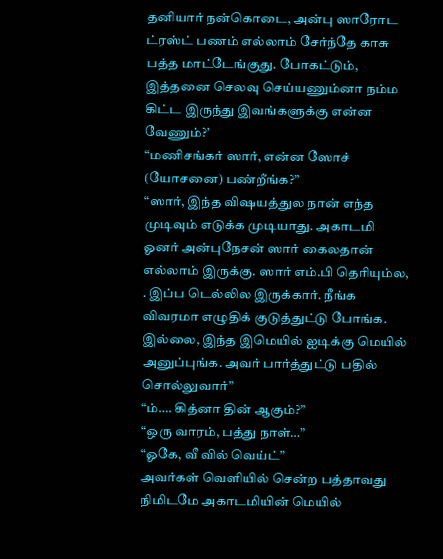தனியார் நன்கொடை, அன்பு ஸாரோட ட்ரஸ்ட் பணம் எல்லாம் சேர்ந்தே காசு பத்த மாட்டேங்குது. போகட்டும், இத்தனை செலவு செய்யணும்னா நம்ம கிட்ட இருந்து இவங்களுக்கு என்ன வேணும்?’
“மணிசங்கர் ஸார், என்ன ஸோச் (யோசனை) பண்றீங்க?”
“ஸார், இந்த விஷயத்துல நான் எந்த முடிவும் எடுக்க முடியாது. அகாடமி ஓனர் அன்புநேசன் ஸார் கைலதான் எல்லாம் இருக்கு. ஸார் எம்.பி தெரியும்ல, . இப்ப டெல்லில இருக்கார். நீங்க விவரமா எழுதிக் குடுத்துட்டு போங்க. இல்லை, இந்த இமெயில் ஐடிக்கு மெயில் அனுப்புங்க. அவர் பார்த்துட்டு பதில் சொல்லுவார்”
“ம்…. கித்னா தின் ஆகும்?”
“ஒரு வாரம், பத்து நாள்…”
“ஓகே, வீ வில் வெய்ட்”
அவர்கள் வெளியில் சென்ற பத்தாவது நிமிடமே அகாடமியின் மெயில்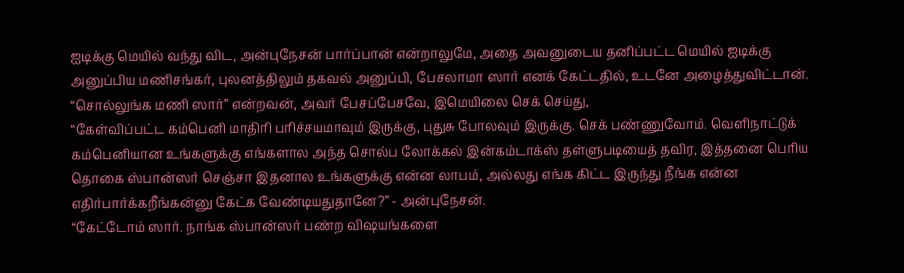ஐடிக்கு மெயில் வந்து விட, அன்புநேசன் பார்ப்பான் என்றாலுமே, அதை அவனுடைய தனிப்பட்ட மெயில் ஐடிக்கு அனுப்பிய மணிசங்கர், புலனத்திலும் தகவல் அனுப்பி, பேசலாமா ஸார் எனக் கேட்டதில், உடனே அழைத்துவிட்டான்.
“சொல்லுங்க மணி ஸார்” என்றவன், அவர் பேசப்பேசவே, இமெயிலை செக் செய்து,
“கேள்விப்பட்ட கம்பெனி மாதிரி பரிச்சயமாவும் இருக்கு, புதுசு போலவும் இருக்கு. செக் பண்ணுவோம். வெளிநாட்டுக் கம்பெனியான உங்களுக்கு எங்களால அந்த சொல்ப லோக்கல் இன்கம்டாக்ஸ் தள்ளுபடியைத் தவிர, இத்தனை பெரிய தொகை ஸ்பான்ஸர் செஞ்சா இதனால உங்களுக்கு என்ன லாபம், அல்லது எங்க கிட்ட இருந்து நீங்க என்ன எதிர்பார்க்கறீங்கன்னு கேட்க வேண்டியதுதானே?” - அன்புநேசன்.
“கேட்டோம் ஸார். நாங்க ஸ்பான்ஸர் பண்ற விஷயங்களை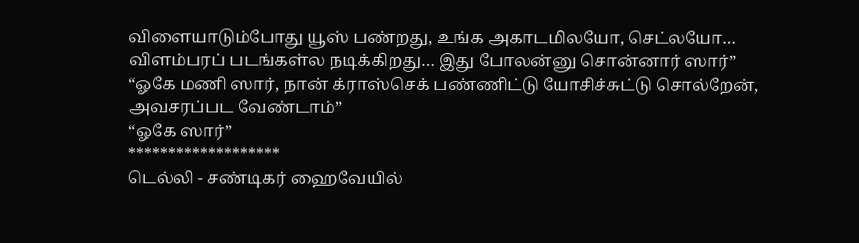விளையாடும்போது யூஸ் பண்றது, உங்க அகாடமிலயோ, செட்லயோ… விளம்பரப் படங்கள்ல நடிக்கிறது… இது போலன்னு சொன்னார் ஸார்”
“ஓகே மணி ஸார், நான் க்ராஸ்செக் பண்ணிட்டு யோசிச்சுட்டு சொல்றேன், அவசரப்பட வேண்டாம்”
“ஓகே ஸார்”
*******************
டெல்லி - சண்டிகர் ஹைவேயில்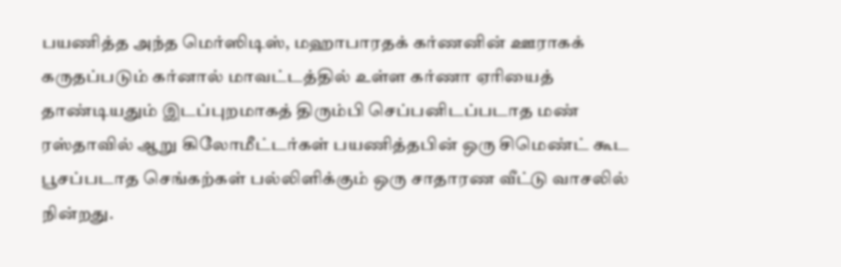பயணித்த அந்த மெர்ஸிடிஸ், மஹாபாரதக் கர்ணனின் ஊராகக் கருதப்படும் கர்னால் மாவட்டத்தில் உள்ள கர்ணா ஏரியைத் தாண்டியதும் இடப்புறமாகத் திரும்பி செப்பனிடப்படாத மண் ரஸ்தாவில் ஆறு கிலோமீட்டர்கள் பயணித்தபின் ஒரு சிமெண்ட் கூட பூசப்படாத செங்கற்கள் பல்லிளிக்கும் ஒரு சாதாரண வீட்டு வாசலில் நின்றது.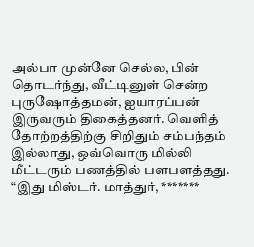அல்பா முன்னே செல்ல, பின் தொடர்ந்து, வீட்டினுள் சென்ற புருஷோத்தமன், ஐயாரப்பன் இருவரும் திகைத்தனர். வெளித் தோற்றத்திற்கு சிறிதும் சம்பந்தம் இல்லாது, ஒவ்வொரு மில்லி மீட்டரும் பணத்தில் பளபளத்தது.
“இது மிஸ்டர். மாத்துர், *******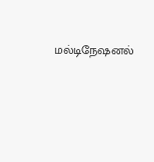மல்டிநேஷனல்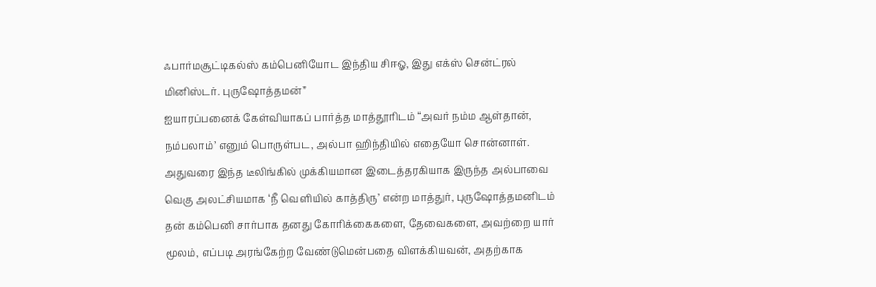ஃபார்மசூட்டிகல்ஸ் கம்பெனியோட இந்திய சிஈஓ, இது எக்ஸ் சென்ட்ரல் மினிஸ்டர். புருஷோத்தமன்”
ஐயாரப்பனைக் கேள்வியாகப் பார்த்த மாத்தூரிடம் “அவர் நம்ம ஆள்தான், நம்பலாம்’ எனும் பொருள்பட, அல்பா ஹிந்தியில் எதையோ சொன்னாள்.
அதுவரை இந்த டீலிங்கில் முக்கியமான இடைத்தரகியாக இருந்த அல்பாவை வெகு அலட்சியமாக ‘நீ வெளியில் காத்திரு’ என்ற மாத்துர், புருஷோத்தமனிடம் தன் கம்பெனி சார்பாக தனது கோரிக்கைகளை, தேவைகளை, அவற்றை யார் மூலம், எப்படி அரங்கேற்ற வேண்டுமென்பதை விளக்கியவன், அதற்காக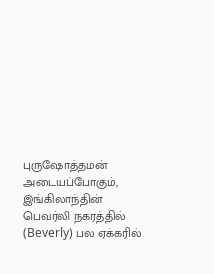புருஷோத்தமன் அடையப்போகும், இங்கிலாந்தின் பெவர்லி நகரத்தில் (Beverly) பல ஏக்கரில்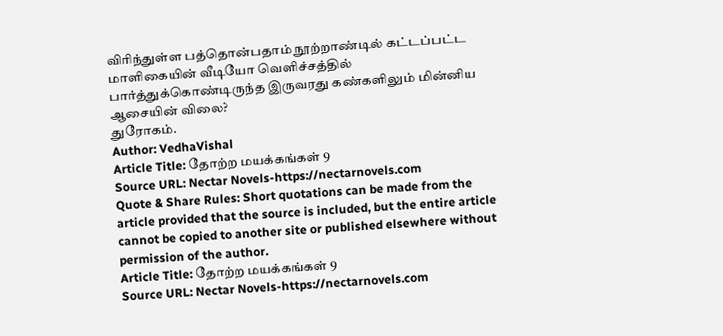விரிந்துள்ள பத்தொன்பதாம் நூற்றாண்டில் கட்டப்பட்ட மாளிகையின் வீடியோ வெளிச்சத்தில் பார்த்துக்கொண்டிருந்த இருவரது கண்களிலும் மின்னிய ஆசையின் விலை?
துரோகம்.
Author: VedhaVishal
Article Title: தோற்ற மயக்கங்கள் 9
Source URL: Nectar Novels-https://nectarnovels.com
Quote & Share Rules: Short quotations can be made from the article provided that the source is included, but the entire article cannot be copied to another site or published elsewhere without permission of the author.
Article Title: தோற்ற மயக்கங்கள் 9
Source URL: Nectar Novels-https://nectarnovels.com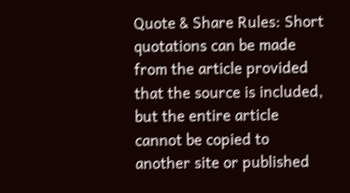Quote & Share Rules: Short quotations can be made from the article provided that the source is included, but the entire article cannot be copied to another site or published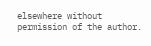elsewhere without permission of the author.